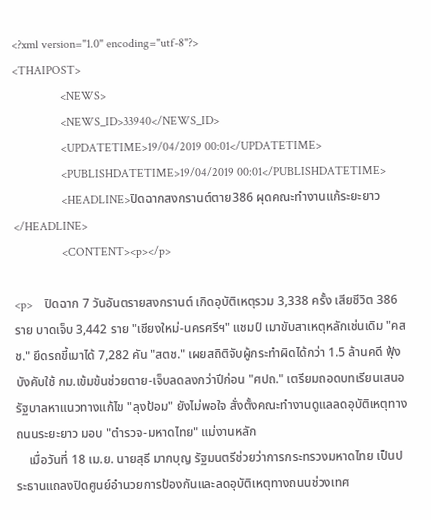<?xml version="1.0" encoding="utf-8"?>
<THAIPOST>
                <NEWS>
                <NEWS_ID>33940</NEWS_ID>
                <UPDATETIME>19/04/2019 00:01</UPDATETIME>
                <PUBLISHDATETIME>19/04/2019 00:01</PUBLISHDATETIME>
                <HEADLINE>ปิดฉากสงกรานต์ตาย386 ผุดคณะทำงานแก้ระยะยาว</HEADLINE>
                <CONTENT><p></p>

<p>    ปิดฉาก 7 วันอันตรายสงกรานต์ เกิดอุบัติเหตุรวม 3,338 ครั้ง เสียชีวิต 386 ราย บาดเจ็บ 3,442 ราย "เชียงใหม่-นครศรีฯ" แชมป์ เมาขับสาเหตุหลักเช่นเดิม "คสช." ยึดรถขี้เมาได้ 7,282 คัน "สตช." เผยสถิติจับผู้กระทำผิดได้กว่า 1.5 ล้านคดี ฟุ้งบังคับใช้ กม.เข้มข้นช่วยตาย-เจ็บลดลงกว่าปีก่อน "ศปถ." เตรียมถอดบทเรียนเสนอรัฐบาลหาแนวทางแก้ไข "ลุงป้อม" ยังไม่พอใจ สั่งตั้งคณะทำงานดูแลลดอุบัติเหตุทางถนนระยะยาว มอบ "ตำรวจ-มหาดไทย" แม่งานหลัก
    เมื่อวันที่ 18 เม.ย. นายสุธี มากบุญ รัฐมนตรีช่วยว่าการกระทรวงมหาดไทย เป็นประธานแถลงปิดศูนย์อำนวยการป้องกันและลดอุบัติเหตุทางถนนช่วงเทศ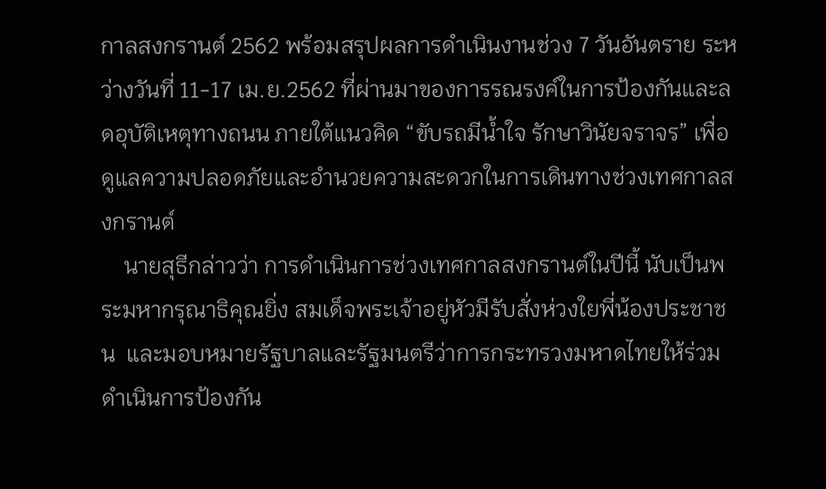กาลสงกรานต์ 2562 พร้อมสรุปผลการดำเนินงานช่วง 7 วันอันตราย ระหว่างวันที่ 11-17 เม.ย.2562 ที่ผ่านมาของการรณรงค์ในการป้องกันและลดอุบัติเหตุทางถนน ภายใต้แนวคิด “ขับรถมีน้ำใจ รักษาวินัยจราจร” เพื่อดูแลความปลอดภัยและอำนวยความสะดวกในการเดินทางช่วงเทศกาลสงกรานต์
    นายสุธีกล่าวว่า การดำเนินการช่วงเทศกาลสงกรานต์ในปีนี้ นับเป็นพระมหากรุณาธิคุณยิ่ง สมเด็จพระเจ้าอยู่หัวมีรับสั่งห่วงใยพี่น้องประชาชน  และมอบหมายรัฐบาลและรัฐมนตรีว่าการกระทรวงมหาดไทยให้ร่วมดำเนินการป้องกัน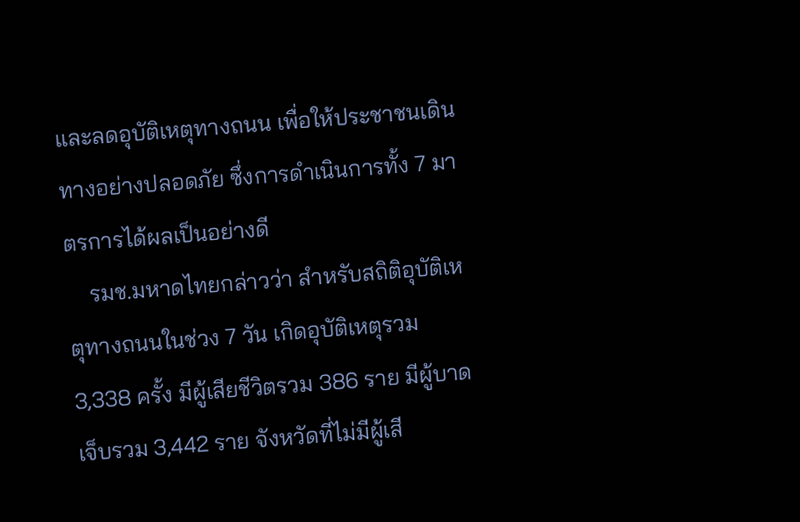และลดอุบัติเหตุทางถนน เพื่อให้ประชาชนเดินทางอย่างปลอดภัย ซึ่งการดำเนินการทั้ง 7 มาตรการได้ผลเป็นอย่างดี
    รมช.มหาดไทยกล่าวว่า สำหรับสถิติอุบัติเหตุทางถนนในช่วง 7 วัน เกิดอุบัติเหตุรวม 3,338 ครั้ง มีผู้เสียชีวิตรวม 386 ราย มีผู้บาดเจ็บรวม 3,442 ราย จังหวัดที่ไม่มีผู้เสี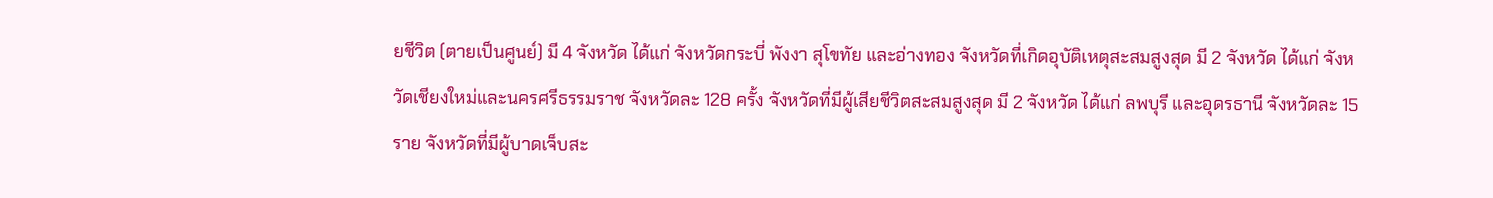ยชีวิต (ตายเป็นศูนย์) มี 4 จังหวัด ได้แก่ จังหวัดกระบี่ พังงา สุโขทัย และอ่างทอง จังหวัดที่เกิดอุบัติเหตุสะสมสูงสุด มี 2 จังหวัด ได้แก่ จังหวัดเชียงใหม่และนครศรีธรรมราช จังหวัดละ 128 ครั้ง จังหวัดที่มีผู้เสียชีวิตสะสมสูงสุด มี 2 จังหวัด ได้แก่ ลพบุรี และอุดรธานี จังหวัดละ 15 ราย จังหวัดที่มีผู้บาดเจ็บสะ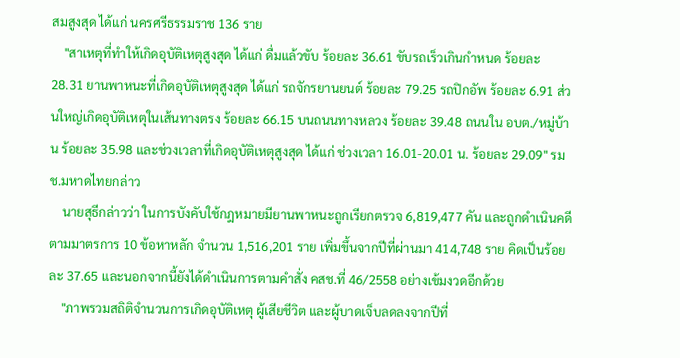สมสูงสุด ได้แก่ นครศรีธรรมราช 136 ราย
    "สาเหตุที่ทำให้เกิดอุบัติเหตุสูงสุด ได้แก่ ดื่มแล้วขับ ร้อยละ 36.61 ขับรถเร็วเกินกำหนด ร้อยละ 28.31 ยานพาหนะที่เกิดอุบัติเหตุสูงสุด ได้แก่ รถจักรยานยนต์ ร้อยละ 79.25 รถปิกอัพ ร้อยละ 6.91 ส่วนใหญ่เกิดอุบัติเหตุในเส้นทางตรง ร้อยละ 66.15 บนถนนทางหลวง ร้อยละ 39.48 ถนนใน อบต./หมู่บ้าน ร้อยละ 35.98 และช่วงเวลาที่เกิดอุบัติเหตุสูงสุด ได้แก่ ช่วงเวลา 16.01-20.01 น. ร้อยละ 29.09" รมช.มหาดไทยกล่าว
    นายสุธีกล่าวว่า ในการบังคับใช้กฎหมายมียานพาหนะถูกเรียกตรวจ 6,819,477 คัน และถูกดำเนินคดีตามมาตรการ 10 ข้อหาหลัก จำนวน 1,516,201 ราย เพิ่มขึ้นจากปีที่ผ่านมา 414,748 ราย คิดเป็นร้อยละ 37.65 และนอกจากนี้ยังได้ดำเนินการตามคำสั่ง คสช.ที่ 46/2558 อย่างเข้มงวดอีกด้วย
    "ภาพรวมสถิติจำนวนการเกิดอุบัติเหตุ ผู้เสียชีวิต และผู้บาดเจ็บลดลงจากปีที่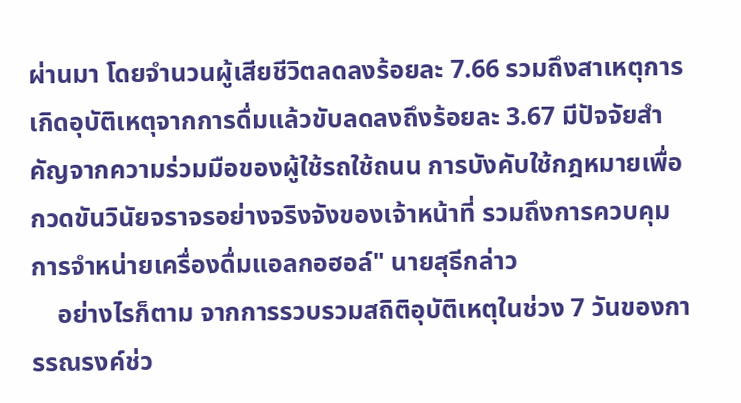ผ่านมา โดยจำนวนผู้เสียชีวิตลดลงร้อยละ 7.66 รวมถึงสาเหตุการเกิดอุบัติเหตุจากการดื่มแล้วขับลดลงถึงร้อยละ 3.67 มีปัจจัยสำคัญจากความร่วมมือของผู้ใช้รถใช้ถนน การบังคับใช้กฎหมายเพื่อกวดขันวินัยจราจรอย่างจริงจังของเจ้าหน้าที่ รวมถึงการควบคุมการจำหน่ายเครื่องดื่มแอลกอฮอล์" นายสุธีกล่าว
    อย่างไรก็ตาม จากการรวบรวมสถิติอุบัติเหตุในช่วง 7 วันของการรณรงค์ช่ว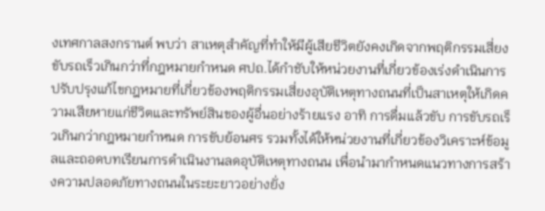งเทศกาลสงกรานต์ พบว่า สาเหตุสำคัญที่ทำให้มีผู้เสียชีวิตยังคงเกิดจากพฤติกรรมเสี่ยงขับรถเร็วเกินกว่าที่กฎหมายกำหนด ศปถ.ได้กำชับให้หน่วยงานที่เกี่ยวข้องเร่งดำเนินการปรับปรุงแก้ไขกฎหมายที่เกี่ยวข้องพฤติกรรมเสี่ยงอุบัติเหตุทางถนนที่เป็นสาเหตุให้เกิดความเสียหายแก่ชีวิตและทรัพย์สินของผู้อื่นอย่างร้ายแรง อาทิ การดื่มแล้วขับ การขับรถเร็วเกินกว่ากฎหมายกำหนด การขับย้อนศร รวมทั้งได้ให้หน่วยงานที่เกี่ยวข้องวิเคราะห์ข้อมูลและถอดบทเรียนการดำเนินงานลดอุบัติเหตุทางถนน เพื่อนำมากำหนดแนวทางการสร้างความปลอดภัยทางถนนในระยะยาวอย่างยั่ง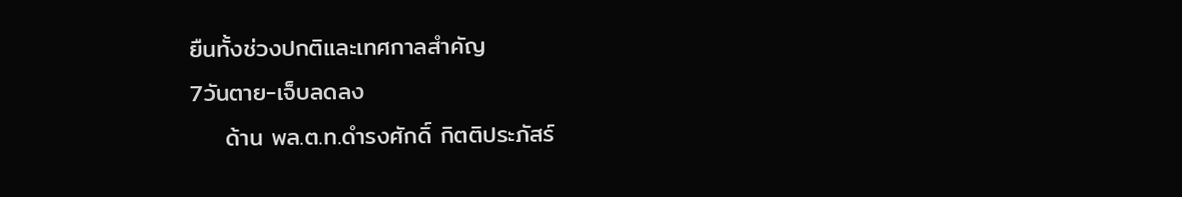ยืนทั้งช่วงปกติและเทศกาลสำคัญ
7วันตาย-เจ็บลดลง
    ด้าน พล.ต.ท.ดำรงศักดิ์ กิตติประภัสร์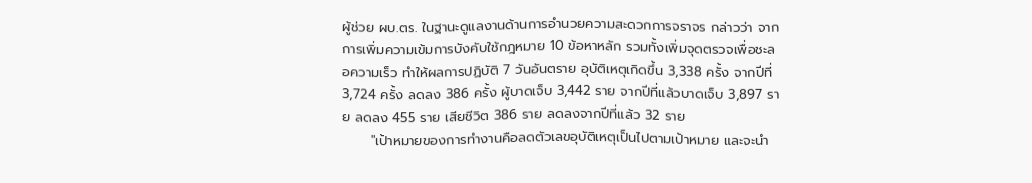ผู้ช่วย ผบ.ตร. ในฐานะดูแลงานด้านการอำนวยความสะดวกการจราจร กล่าวว่า จากการเพิ่มความเข้มการบังคับใช้กฎหมาย 10 ข้อหาหลัก รวมทั้งเพิ่มจุดตรวจเพื่อชะลอความเร็ว ทำให้ผลการปฏิบัติ 7 วันอันตราย อุบัติเหตุเกิดขึ้น 3,338 ครั้ง จากปีที่ 3,724 ครั้ง ลดลง 386 ครั้ง ผู้บาดเจ็บ 3,442 ราย จากปีที่แล้วบาดเจ็บ 3,897 ราย ลดลง 455 ราย เสียชีวิต 386 ราย ลดลงจากปีที่แล้ว 32 ราย
      "เป้าหมายของการทำงานคือลดตัวเลขอุบัติเหตุเป็นไปตามเป้าหมาย และจะนำ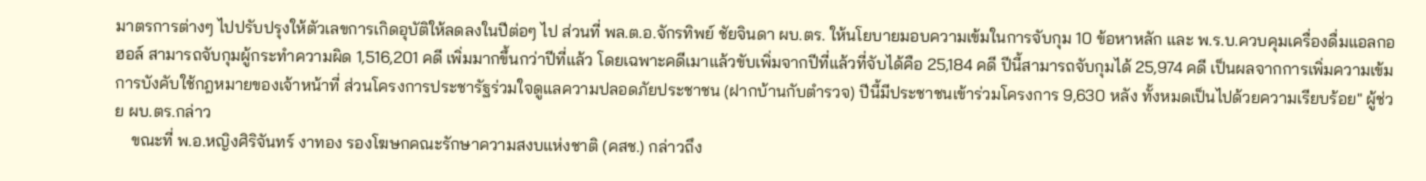มาตรการต่างๆ ไปปรับปรุงให้ตัวเลขการเกิดอุบัติให้ลดลงในปีต่อๆ ไป ส่วนที่ พล.ต.อ.จักรทิพย์ ชัยจินดา ผบ.ตร. ให้นโยบายมอบความเข้มในการจับกุม 10 ข้อหาหลัก และ พ.ร.บ.ควบคุมเครื่องดื่มแอลกอฮอล์ สามารถจับกุมผู้กระทำความผิด 1,516,201 คดี เพิ่มมากขึ้นกว่าปีที่แล้ว โดยเฉพาะคดีเมาแล้วขับเพิ่มจากปีที่แล้วที่จับได้คือ 25,184 คดี ปีนี้สามารถจับกุมได้ 25,974 คดี เป็นผลจากการเพิ่มความเข้มการบังคับใช้กฎหมายของเจ้าหน้าที่ ส่วนโครงการประชารัฐร่วมใจดูแลความปลอดภัยประชาชน (ฝากบ้านกับตำรวจ) ปีนี้มีประชาชนเข้าร่วมโครงการ 9,630 หลัง ทั้งหมดเป็นไปด้วยความเรียบร้อย" ผู้ช่วย ผบ.ตร.กล่าว
    ขณะที่ พ.อ.หญิงศิริจันทร์ งาทอง รองโฆษกคณะรักษาความสงบแห่งชาติ (คสช.) กล่าวถึง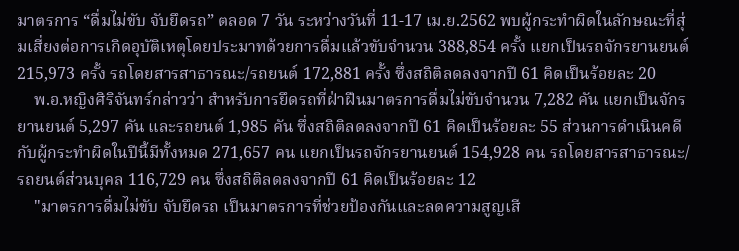มาตรการ “ดื่มไม่ขับ จับยึดรถ” ตลอด 7 วัน ระหว่างวันที่ 11-17 เม.ย.2562 พบผู้กระทำผิดในลักษณะที่สุ่มเสี่ยงต่อการเกิดอุบัติเหตุโดยประมาทด้วยการดื่มแล้วขับจำนวน 388,854 ครั้ง แยกเป็นรถจักรยานยนต์ 215,973 ครั้ง รถโดยสารสาธารณะ/รถยนต์ 172,881 ครั้ง ซึ่งสถิติลดลงจากปี 61 คิดเป็นร้อยละ 20
    พ.อ.หญิงศิริจันทร์กล่าวว่า สำหรับการยึดรถที่ฝ่าฝืนมาตรการดื่มไม่ขับจำนวน 7,282 คัน แยกเป็นจักรยานยนต์ 5,297 คัน และรถยนต์ 1,985 คัน ซึ่งสถิติลดลงจากปี 61 คิดเป็นร้อยละ 55 ส่วนการดำเนินคดีกับผู้กระทำผิดในปีนี้มีทั้งหมด 271,657 คน แยกเป็นรถจักรยานยนต์ 154,928 คน รถโดยสารสาธารณะ/รถยนต์ส่วนบุคล 116,729 คน ซึ่งสถิติลดลงจากปี 61 คิดเป็นร้อยละ 12
    "มาตรการดื่มไม่ขับ จับยึดรถ เป็นมาตรการที่ช่วยป้องกันและลดความสูญเสี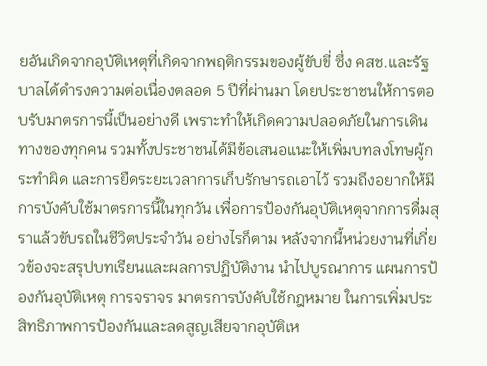ยอันเกิดจากอุบัติเหตุที่เกิดจากพฤติกรรมของผู้ขับขี่ ซึ่ง คสช.และรัฐบาลได้ดำรงความต่อเนื่องตลอด 5 ปีที่ผ่านมา โดยประชาชนให้การตอบรับมาตรการนี้เป็นอย่างดี เพราะทำให้เกิดความปลอดภัยในการเดินทางของทุกคน รวมทั้งประชาชนได้มีข้อเสนอแนะให้เพิ่มบทลงโทษผู้กระทำผิด และการยืดระยะเวลาการเก็บรักษารถเอาไว้ รวมถึงอยากให้มีการบังคับใช้มาตรการนี้ในทุกวัน เพื่อการป้องกันอุบัติเหตุจากการดื่มสุราแล้วขับรถในชีวิตประจำวัน อย่างไรก็ตาม หลังจากนี้หน่วยงานที่เกี่ยวข้องจะสรุปบทเรียนและผลการปฏิบัติงาน นำไปบูรณาการ แผนการป้องกันอุบัติเหตุ การจราจร มาตรการบังคับใช้กฎหมาย ในการเพิ่มประสิทธิภาพการป้องกันและลดสูญเสียจากอุบัติเห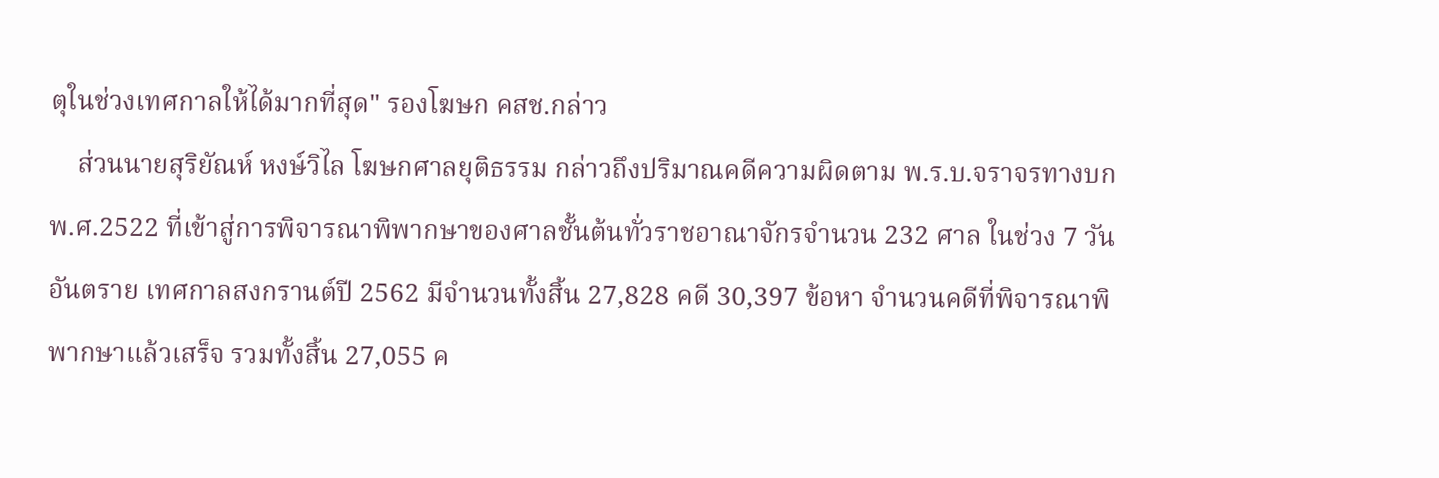ตุในช่วงเทศกาลให้ได้มากที่สุด" รองโฆษก คสช.กล่าว
    ส่วนนายสุริยัณห์ หงษ์วิไล โฆษกศาลยุติธรรม กล่าวถึงปริมาณคดีความผิดตาม พ.ร.บ.จราจรทางบก พ.ศ.2522 ที่เข้าสู่การพิจารณาพิพากษาของศาลชั้นต้นทั่วราชอาณาจักรจำนวน 232 ศาล ในช่วง 7 วันอันตราย เทศกาลสงกรานต์ปี 2562 มีจำนวนทั้งสิ้น 27,828 คดี 30,397 ข้อหา จำนวนคดีที่พิจารณาพิพากษาแล้วเสร็จ รวมทั้งสิ้น 27,055 ค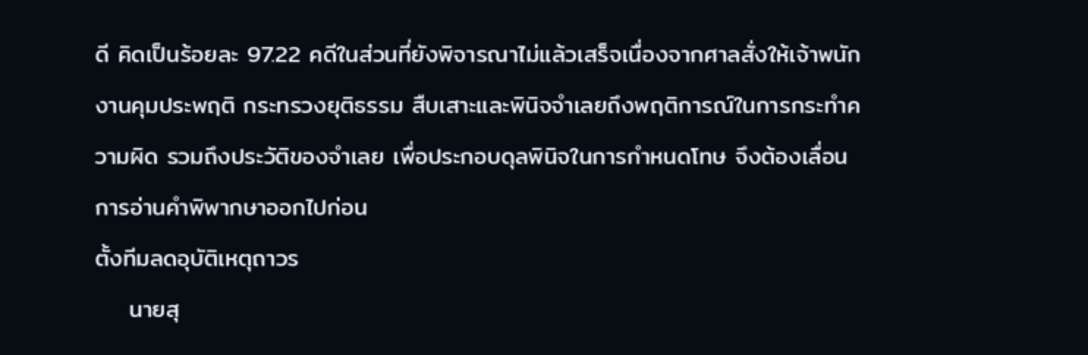ดี คิดเป็นร้อยละ 97.22 คดีในส่วนที่ยังพิจารณาไม่แล้วเสร็จเนื่องจากศาลสั่งให้เจ้าพนักงานคุมประพฤติ กระทรวงยุติธรรม สืบเสาะและพินิจจำเลยถึงพฤติการณ์ในการกระทำความผิด รวมถึงประวัติของจำเลย เพื่อประกอบดุลพินิจในการกำหนดโทษ จึงต้องเลื่อนการอ่านคำพิพากษาออกไปก่อน
ตั้งทีมลดอุบัติเหตุถาวร
    นายสุ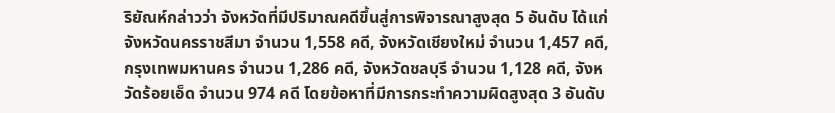ริยัณห์กล่าวว่า จังหวัดที่มีปริมาณคดีขึ้นสู่การพิจารณาสูงสุด 5 อันดับ ได้แก่ จังหวัดนครราชสีมา จำนวน 1,558 คดี, จังหวัดเชียงใหม่ จำนวน 1,457 คดี, กรุงเทพมหานคร จำนวน 1,286 คดี, จังหวัดชลบุรี จำนวน 1,128 คดี, จังหวัดร้อยเอ็ด จำนวน 974 คดี โดยข้อหาที่มีการกระทำความผิดสูงสุด 3 อันดับ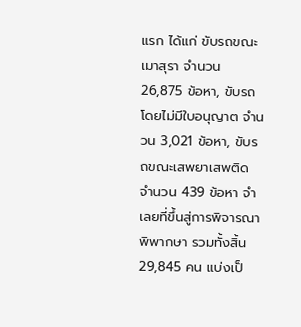แรก ได้แก่ ขับรถขณะเมาสุรา จำนวน 26,875 ข้อหา, ขับรถโดยไม่มีใบอนุญาต จำนวน 3,021 ข้อหา, ขับรถขณะเสพยาเสพติด จำนวน 439 ข้อหา จำเลยที่ขึ้นสู่การพิจารณาพิพากษา รวมทั้งสิ้น 29,845 คน แบ่งเป็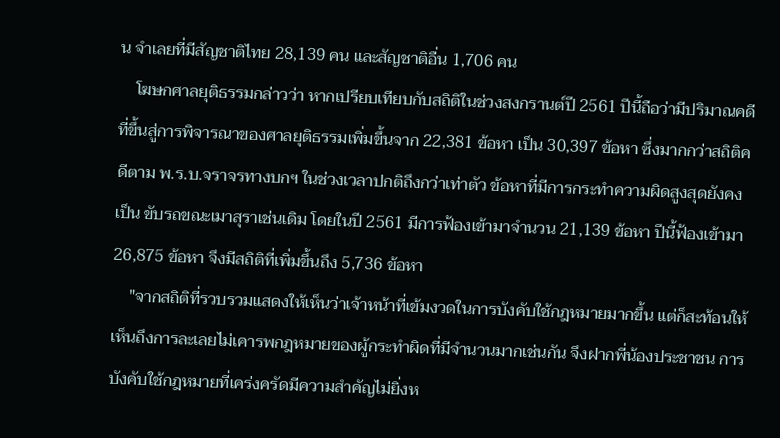น จำเลยที่มีสัญชาติไทย 28,139 คน และสัญชาติอื่น 1,706 คน
    โฆษกศาลยุติธรรมกล่าวว่า หากเปรียบเทียบกับสถิติในช่วงสงกรานต์ปี 2561 ปีนี้ถือว่ามีปริมาณคดีที่ขึ้นสู่การพิจารณาของศาลยุติธรรมเพิ่มขึ้นจาก 22,381 ข้อหา เป็น 30,397 ข้อหา ซึ่งมากกว่าสถิติคดีตาม พ.ร.บ.จราจรทางบกฯ ในช่วงเวลาปกติถึงกว่าเท่าตัว ข้อหาที่มีการกระทำความผิดสูงสุดยังคงเป็น ขับรถขณะเมาสุราเช่นเดิม โดยในปี 2561 มีการฟ้องเข้ามาจำนวน 21,139 ข้อหา ปีนี้ฟ้องเข้ามา 26,875 ข้อหา จึงมีสถิติที่เพิ่มขึ้นถึง 5,736 ข้อหา
    "จากสถิติที่รวบรวมแสดงให้เห็นว่าเจ้าหน้าที่เข้มงวดในการบังคับใช้กฎหมายมากขึ้น แต่ก็สะท้อนให้เห็นถึงการละเลยไม่เคารพกฎหมายของผู้กระทำผิดที่มีจำนวนมากเช่นกัน จึงฝากพี่น้องประชาชน การบังคับใช้กฎหมายที่เคร่งครัดมีความสำคัญไม่ยิ่งห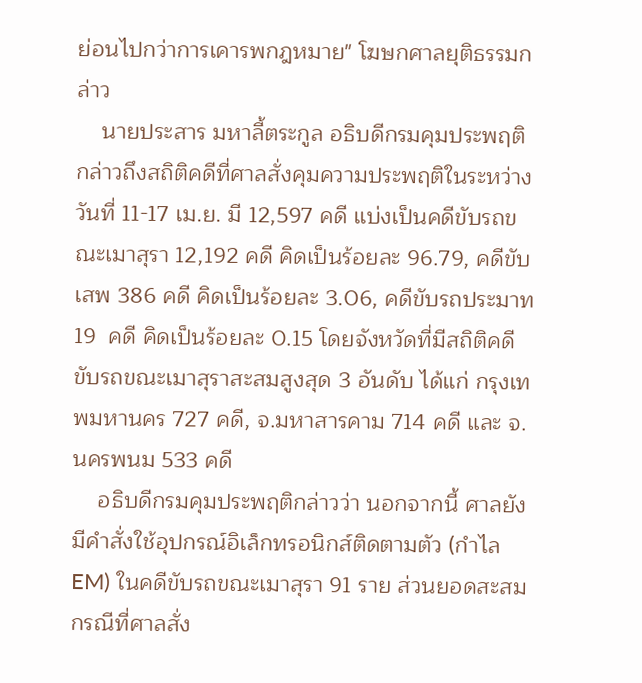ย่อนไปกว่าการเคารพกฎหมาย" โฆษกศาลยุติธรรมกล่าว
    นายประสาร มหาลี้ตระกูล อธิบดีกรมคุมประพฤติ กล่าวถึงสถิติคดีที่ศาลสั่งคุมความประพฤติในระหว่างวันที่ 11-17 เม.ย. มี 12,597 คดี แบ่งเป็นคดีขับรถขณะเมาสุรา 12,192 คดี คิดเป็นร้อยละ 96.79, คดีขับเสพ 386 คดี คิดเป็นร้อยละ 3.06, คดีขับรถประมาท 19  คดี คิดเป็นร้อยละ 0.15 โดยจังหวัดที่มีสถิติคดีขับรถขณะเมาสุราสะสมสูงสุด 3 อันดับ ได้แก่ กรุงเทพมหานคร 727 คดี, จ.มหาสารคาม 714 คดี และ จ.นครพนม 533 คดี
    อธิบดีกรมคุมประพฤติกล่าวว่า นอกจากนี้ ศาลยังมีคำสั่งใช้อุปกรณ์อิเล็กทรอนิกส์ติดตามตัว (กำไล EM) ในคดีขับรถขณะเมาสุรา 91 ราย ส่วนยอดสะสมกรณีที่ศาลสั่ง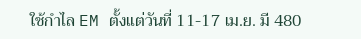ใช้กำไล EM ตั้งแต่วันที่ 11-17 เม.ย. มี 480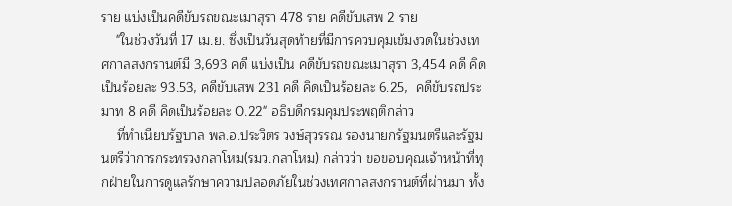ราย แบ่งเป็นคดีขับรถขณะเมาสุรา 478 ราย คดีขับเสพ 2 ราย
    "ในช่วงวันที่ 17 เม.ย. ซึ่งเป็นวันสุดท้ายที่มีการควบคุมเข้มงวดในช่วงเทศกาลสงกรานต์มี 3,693 คดี แบ่งเป็น คดีขับรถขณะเมาสุรา 3,454 คดี คิดเป็นร้อยละ 93.53, คดีขับเสพ 231 คดี คิดเป็นร้อยละ 6.25,  คดีขับรถประมาท 8 คดี คิดเป็นร้อยละ 0.22" อธิบดีกรมคุมประพฤติกล่าว
    ที่ทำเนียบรัฐบาล พล.อ.ประวิตร วงษ์สุวรรณ รองนายกรัฐมนตรีและรัฐมนตรีว่าการกระทรวงกลาโหม(รมว.กลาโหม) กล่าวว่า ขอขอบคุณเจ้าหน้าที่ทุกฝ่ายในการดูแลรักษาความปลอดภัยในช่วงเทศกาลสงกรานต์ที่ผ่านมา ทั้ง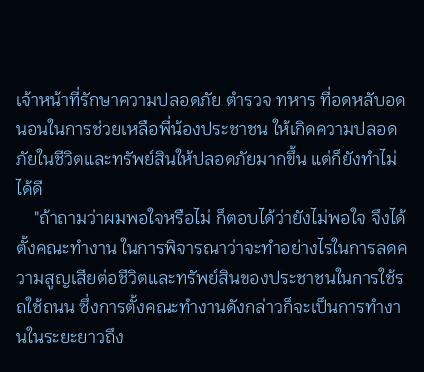เจ้าหน้าที่รักษาความปลอดภัย ตำรวจ ทหาร ที่อดหลับอดนอนในการช่วยเหลือพี่น้องประชาชน ให้เกิดความปลอดภัยในชีวิตและทรัพย์สินให้ปลอดภัยมากขึ้น แต่ก็ยังทำไม่ได้ดี
    "ถ้าถามว่าผมพอใจหรือไม่ ก็ตอบได้ว่ายังไม่พอใจ จึงได้ตั้งคณะทำงาน ในการพิจารณาว่าจะทำอย่างไรในการลดความสูญเสียต่อชีวิตและทรัพย์สินของประชาชนในการใช้รถใช้ถนน ซึ่งการตั้งคณะทำงานดังกล่าวก็จะเป็นการทำงานในระยะยาวถึง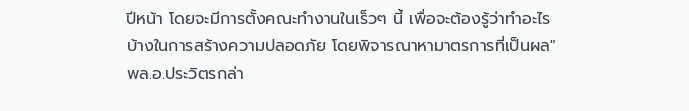ปีหน้า โดยจะมีการตั้งคณะทำงานในเร็วๆ นี้ เพื่อจะต้องรู้ว่าทำอะไรบ้างในการสร้างความปลอดภัย โดยพิจารณาหามาตรการที่เป็นผล" พล.อ.ประวิตรกล่า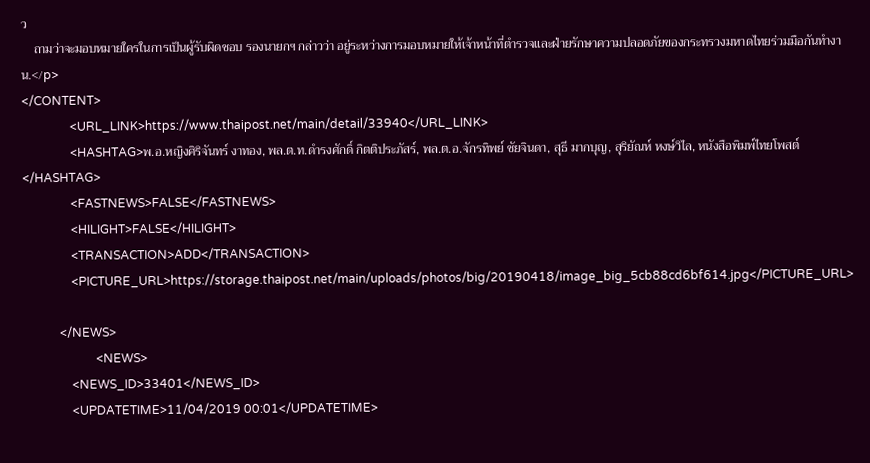ว
    ถามว่าจะมอบหมายใครในการเป็นผู้รับผิดชอบ รองนายกฯ กล่าวว่า อยู่ระหว่างการมอบหมายให้เจ้าหน้าที่ตำรวจและฝ่ายรักษาความปลอดภัยของกระทรวงมหาดไทยร่วมมือกันทำงาน.</p>
</CONTENT>
                <URL_LINK>https://www.thaipost.net/main/detail/33940</URL_LINK>
                <HASHTAG>พ.อ.หญิงศิริจันทร์ งาทอง, พล.ต.ท.ดำรงศักดิ์ กิตติประภัสร์, พล.ต.อ.จักรทิพย์ ชัยจินดา, สุธี มากบุญ, สุริยัณห์ หงษ์วิไล, หนังสือพิมพ์ไทยโพสต์</HASHTAG>
                <FASTNEWS>FALSE</FASTNEWS>
                <HILIGHT>FALSE</HILIGHT>
                <TRANSACTION>ADD</TRANSACTION>
                <PICTURE_URL>https://storage.thaipost.net/main/uploads/photos/big/20190418/image_big_5cb88cd6bf614.jpg</PICTURE_URL>

            </NEWS>
                        <NEWS>
                <NEWS_ID>33401</NEWS_ID>
                <UPDATETIME>11/04/2019 00:01</UPDATETIME>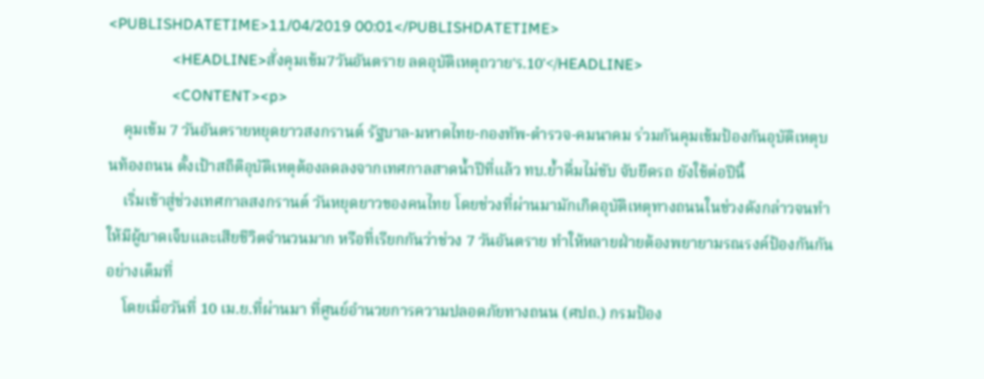<PUBLISHDATETIME>11/04/2019 00:01</PUBLISHDATETIME>
                <HEADLINE>สั่งคุมเข้ม7วันอันตราย ลดอุบัติเหตุถวาย'ร.10'</HEADLINE>
                <CONTENT><p>
    คุมเข้ม 7 วันอันตรายหยุดยาวสงกรานต์ รัฐบาล-มหาดไทย-กองทัพ-ตำรวจ-คมนาคม ร่วมกันคุมเข้มป้องกันอุบัติเหตุบนท้องถนน ตั้งเป้าสถิติอุบัติเหตุต้องลดลงจากเทศกาลสาดน้ำปีที่แล้ว ทบ.ย้ำดื่มไม่ขับ จับยึดรถ ยังใช้ต่อปีนี้
    เริ่มเข้าสู่ช่วงเทศกาลสงกรานต์ วันหยุดยาวของคนไทย โดยช่วงที่ผ่านมามักเกิดอุบัติเหตุทางถนนในช่วงดังกล่าวจนทำให้มีผู้บาดเจ็บและเสียชีวิตจำนวนมาก หรือที่เรียกกันว่าช่วง 7 วันอันตราย ทำให้หลายฝ่ายต้องพยายามรณรงค์ป้องกันกันอย่างเต็มที่
    โดยเมื่อวันที่ 10 เม.ย.ที่ผ่านมา ที่ศูนย์อำนวยการความปลอดภัยทางถนน (ศปถ.) กรมป้อง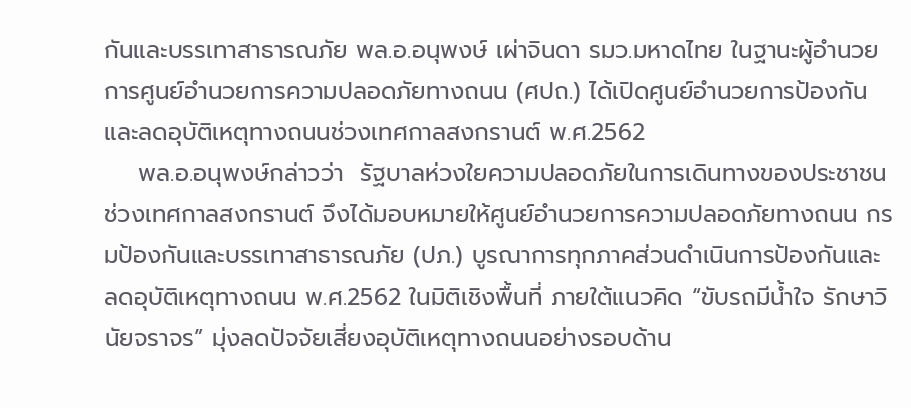กันและบรรเทาสาธารณภัย พล.อ.อนุพงษ์ เผ่าจินดา รมว.มหาดไทย ในฐานะผู้อำนวยการศูนย์อำนวยการความปลอดภัยทางถนน (ศปถ.) ได้เปิดศูนย์อำนวยการป้องกันและลดอุบัติเหตุทางถนนช่วงเทศกาลสงกรานต์ พ.ศ.2562
    พล.อ.อนุพงษ์กล่าวว่า  รัฐบาลห่วงใยความปลอดภัยในการเดินทางของประชาชนช่วงเทศกาลสงกรานต์ จึงได้มอบหมายให้ศูนย์อำนวยการความปลอดภัยทางถนน กรมป้องกันและบรรเทาสาธารณภัย (ปภ.) บูรณาการทุกภาคส่วนดำเนินการป้องกันและลดอุบัติเหตุทางถนน พ.ศ.2562 ในมิติเชิงพื้นที่ ภายใต้แนวคิด “ขับรถมีน้ำใจ รักษาวินัยจราจร” มุ่งลดปัจจัยเสี่ยงอุบัติเหตุทางถนนอย่างรอบด้าน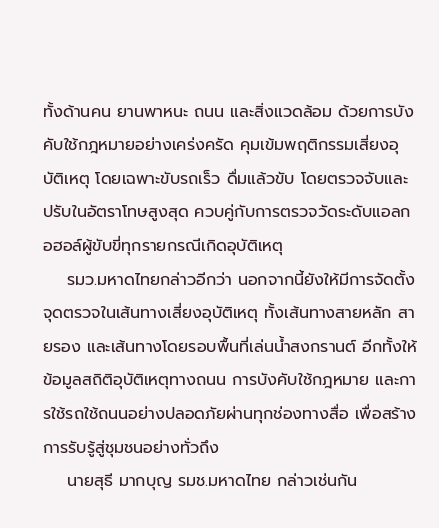ทั้งด้านคน ยานพาหนะ ถนน และสิ่งแวดล้อม ด้วยการบังคับใช้กฎหมายอย่างเคร่งครัด คุมเข้มพฤติกรรมเสี่ยงอุบัติเหตุ โดยเฉพาะขับรถเร็ว ดื่มแล้วขับ โดยตรวจจับและปรับในอัตราโทษสูงสุด ควบคู่กับการตรวจวัดระดับแอลกอฮอล์ผู้ขับขี่ทุกรายกรณีเกิดอุบัติเหตุ
    รมว.มหาดไทยกล่าวอีกว่า นอกจากนี้ยังให้มีการจัดตั้งจุดตรวจในเส้นทางเสี่ยงอุบัติเหตุ ทั้งเส้นทางสายหลัก สายรอง และเส้นทางโดยรอบพื้นที่เล่นน้ำสงกรานต์ อีกทั้งให้ข้อมูลสถิติอุบัติเหตุทางถนน การบังคับใช้กฎหมาย และการใช้รถใช้ถนนอย่างปลอดภัยผ่านทุกช่องทางสื่อ เพื่อสร้างการรับรู้สู่ชุมชนอย่างทั่วถึง
    นายสุธี มากบุญ รมช.มหาดไทย กล่าวเช่นกัน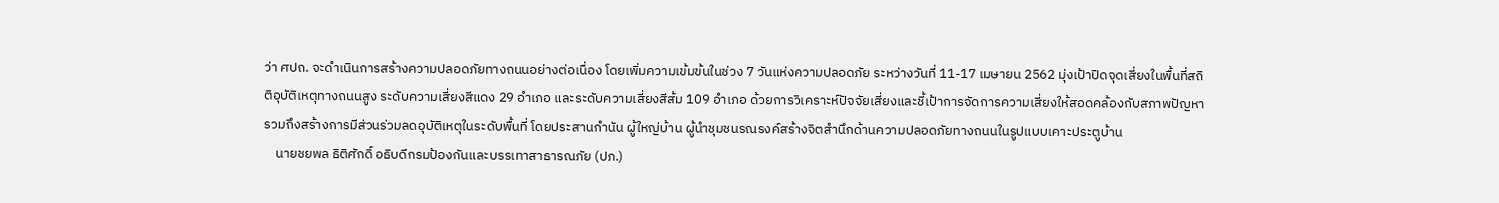ว่า ศปถ. จะดำเนินการสร้างความปลอดภัยทางถนนอย่างต่อเนื่อง โดยเพิ่มความเข้มข้นในช่วง 7 วันแห่งความปลอดภัย ระหว่างวันที่ 11-17 เมษายน 2562 มุ่งเป้าปิดจุดเสี่ยงในพื้นที่สถิติอุบัติเหตุทางถนนสูง ระดับความเสี่ยงสีแดง 29 อำเภอ และระดับความเสี่ยงสีส้ม 109 อำเภอ ด้วยการวิเคราะห์ปัจจัยเสี่ยงและชี้เป้าการจัดการความเสี่ยงให้สอดคล้องกับสภาพปัญหา รวมถึงสร้างการมีส่วนร่วมลดอุบัติเหตุในระดับพื้นที่ โดยประสานกำนัน ผู้ใหญ่บ้าน ผู้นำชุมชนรณรงค์สร้างจิตสำนึกด้านความปลอดภัยทางถนนในรูปแบบเคาะประตูบ้าน
    นายชยพล ธิติศักดิ์ อธิบดีกรมป้องกันและบรรเทาสาธารณภัย (ปภ.)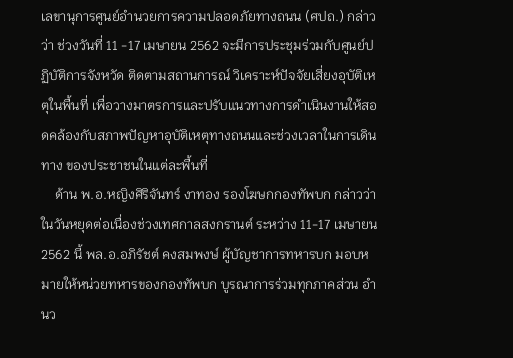เลขานุการศูนย์อำนวยการความปลอดภัยทางถนน (ศปถ.) กล่าวว่า ช่วงวันที่ 11 -17 เมษายน 2562 จะมีการประชุมร่วมกับศูนย์ปฏิบัติการจังหวัด ติดตามสถานการณ์ วิเคราะห์ปัจจัยเสี่ยงอุบัติเหตุในพื้นที่ เพื่อวางมาตรการและปรับแนวทางการดำเนินงานให้สอดคล้องกับสภาพปัญหาอุบัติเหตุทางถนนและช่วงเวลาในการเดินทาง ของประชาชนในแต่ละพื้นที่
    ด้าน พ.อ.หญิงศิริจันทร์ งาทอง รองโฆษกกองทัพบก กล่าวว่า ในวันหยุดต่อเนื่องช่วงเทศกาลสงกรานต์ ระหว่าง 11-17 เมษายน 2562 นี้ พล.อ.อภิรัชต์ คงสมพงษ์ ผู้บัญชาการทหารบก มอบหมายให้หน่วยทหารของกองทัพบก บูรณาการร่วมทุกภาคส่วน อำนว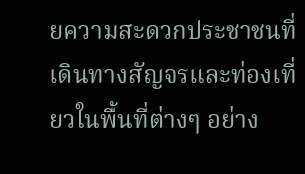ยความสะดวกประชาชนที่เดินทางสัญจรและท่องเที่ยวในพื้นที่ต่างๆ อย่าง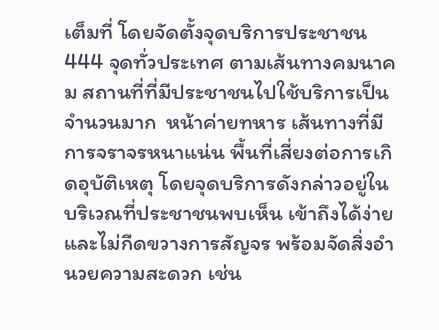เต็มที่ โดยจัดตั้งจุดบริการประชาชน 444 จุดทั่วประเทศ ตามเส้นทางคมนาคม สถานที่ที่มีประชาชนไปใช้บริการเป็นจำนวนมาก  หน้าค่ายทหาร เส้นทางที่มีการจราจรหนาแน่น พื้นที่เสี่ยงต่อการเกิดอุบัติเหตุ โดยจุดบริการดังกล่าวอยู่ในบริเวณที่ประชาชนพบเห็น เข้าถึงได้ง่ายและไม่กีดขวางการสัญจร พร้อมจัดสิ่งอำนวยความสะดวก เช่น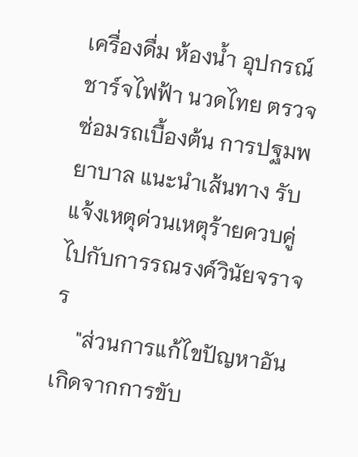เครื่องดื่ม ห้องน้ำ อุปกรณ์ชาร์จไฟฟ้า นวดไทย ตรวจซ่อมรถเบื้องต้น การปฐมพยาบาล แนะนำเส้นทาง รับแจ้งเหตุด่วนเหตุร้ายควบคู่ไปกับการรณรงค์วินัยจราจร
    "ส่วนการแก้ไขปัญหาอันเกิดจากการขับ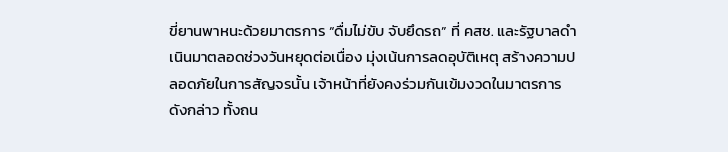ขี่ยานพาหนะด้วยมาตรการ “ดื่มไม่ขับ จับยึดรถ” ที่ คสช. และรัฐบาลดำเนินมาตลอดช่วงวันหยุดต่อเนื่อง มุ่งเน้นการลดอุบัติเหตุ สร้างความปลอดภัยในการสัญจรนั้น เจ้าหน้าที่ยังคงร่วมกันเข้มงวดในมาตรการดังกล่าว ทั้งถน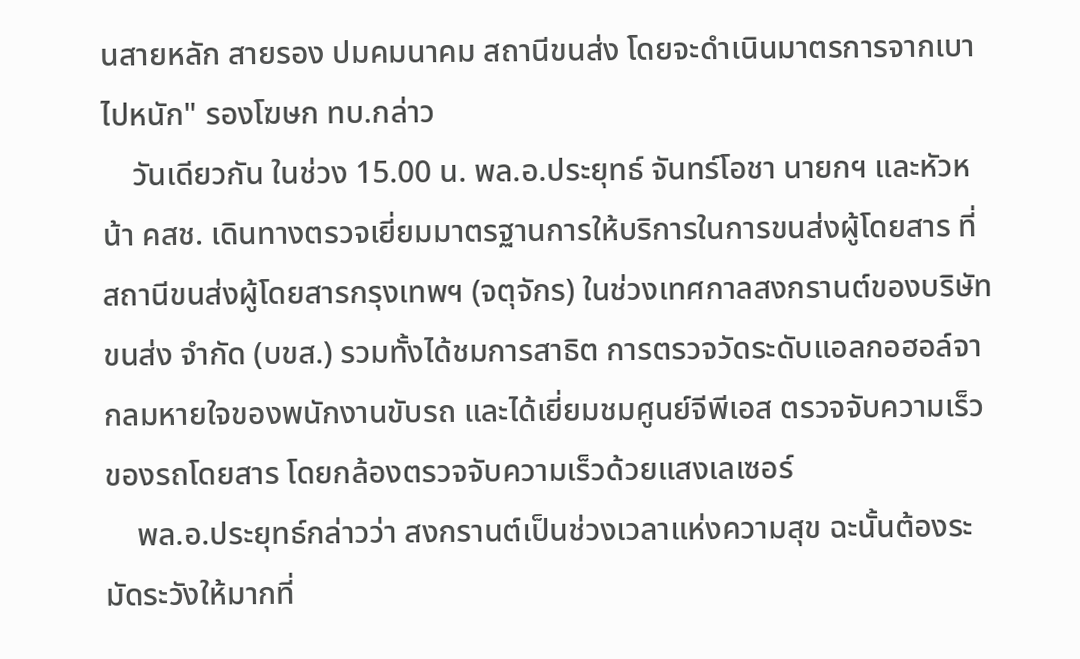นสายหลัก สายรอง ปมคมนาคม สถานีขนส่ง โดยจะดำเนินมาตรการจากเบาไปหนัก" รองโฆษก ทบ.กล่าว
    วันเดียวกัน ในช่วง 15.00 น. พล.อ.ประยุทธ์ จันทร์โอชา นายกฯ และหัวหน้า คสช. เดินทางตรวจเยี่ยมมาตรฐานการให้บริการในการขนส่งผู้โดยสาร ที่สถานีขนส่งผู้โดยสารกรุงเทพฯ (จตุจักร) ในช่วงเทศกาลสงกรานต์ของบริษัท ขนส่ง จำกัด (บขส.) รวมทั้งได้ชมการสาธิต การตรวจวัดระดับแอลกอฮอล์จากลมหายใจของพนักงานขับรถ และได้เยี่ยมชมศูนย์จีพีเอส ตรวจจับความเร็วของรถโดยสาร โดยกล้องตรวจจับความเร็วด้วยแสงเลเซอร์
    พล.อ.ประยุทธ์กล่าวว่า สงกรานต์เป็นช่วงเวลาแห่งความสุข ฉะนั้นต้องระมัดระวังให้มากที่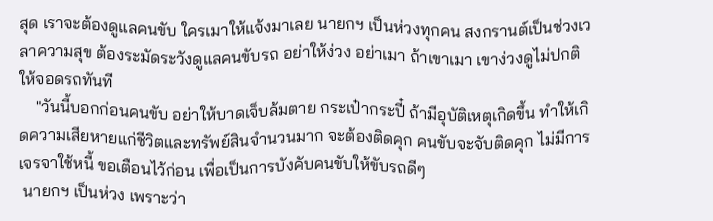สุด เราจะต้องดูแลคนขับ ใครเมาให้แจ้งมาเลย นายกฯ เป็นห่วงทุกคน สงกรานต์เป็นช่วงเวลาความสุข ต้องระมัดระวังดูแลคนขับรถ อย่าให้ง่วง อย่าเมา ถ้าเขาเมา เขาง่วงดูไม่ปกติ ให้จอดรถทันที
    "วันนี้บอกก่อนคนขับ อย่าให้บาดเจ็บล้มตาย กระเป๋ากระปี๋ ถ้ามีอุบัติเหตุเกิดขึ้น ทำให้เกิดความเสียหายแก่ชีวิตและทรัพย์สินจำนวนมาก จะต้องติดคุก คนขับจะจับติดคุก ไม่มีการเจรจาใช้หนี้ ขอเตือนไว้ก่อน เพื่อเป็นการบังคับคนขับให้ขับรถดีๆ
 นายกฯ เป็นห่วง เพราะว่า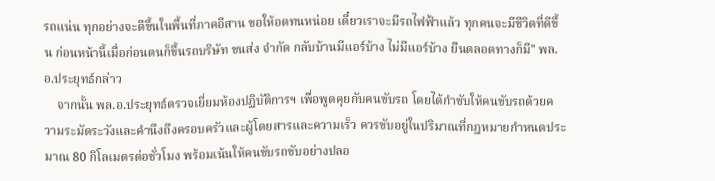รถแน่น ทุกอย่างจะดีขึ้นในพื้นที่ภาคอีสาน ขอให้อดทนหน่อย เดี๋ยวเราจะมีรถไฟฟ้าแล้ว ทุกคนจะมีชีวิตที่ดีขึ้น ก่อนหน้านี้เมื่อก่อนตนก็ขึ้นรถบริษัท ขนส่ง จำกัด กลับบ้านมีแอร์บ้าง ไม่มีแอร์บ้าง ยืนตลอดทางก็มี" พล.อ.ประยุทธ์กล่าว
    จากนั้น พล.อ.ประยุทธ์ตรวจเยี่ยมห้องปฏิบัติการฯ เพื่อพูดคุยกับคนขับรถ โดยได้กำชับให้คนขับรถด้วยความระมัดระวังและคำนึงถึงครอบครัวและผู้โดยสารและความเร็ว ควรขับอยู่ในปริมาณที่กฎหมายกำหนดประมาณ 80 กิโลเมตรต่อชั่วโมง พร้อมเน้นให้คนขับรถขับอย่างปลอ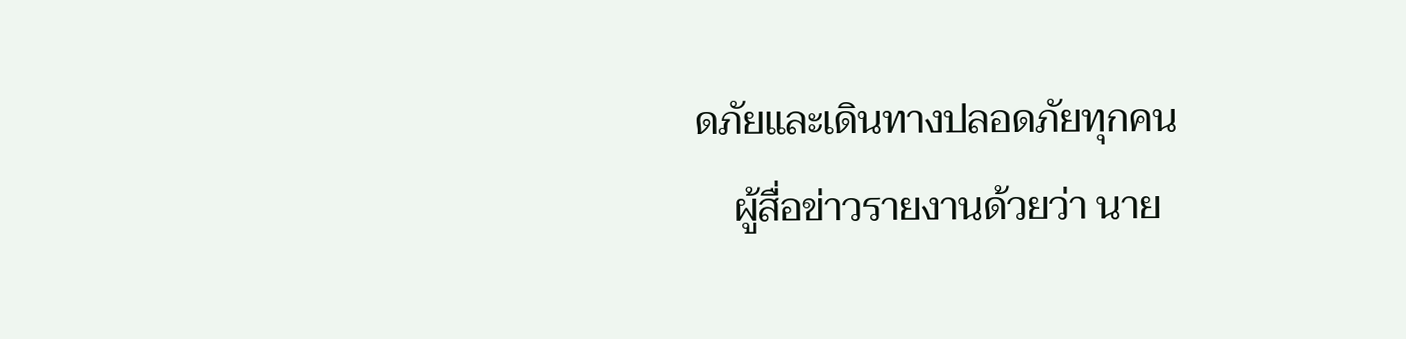ดภัยและเดินทางปลอดภัยทุกคน
    ผู้สื่อข่าวรายงานด้วยว่า นาย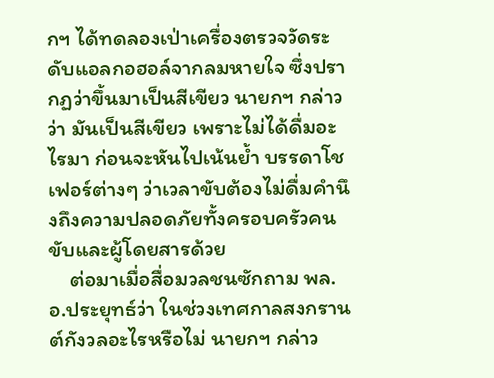กฯ ได้ทดลองเป่าเครื่องตรวจวัดระดับแอลกอฮอล์จากลมหายใจ ซึ่งปรากฏว่าขึ้นมาเป็นสีเขียว นายกฯ กล่าวว่า มันเป็นสีเขียว เพราะไม่ได้ดื่มอะไรมา ก่อนจะหันไปเน้นย้ำ บรรดาโชเฟอร์ต่างๆ ว่าเวลาขับต้องไม่ดื่มคำนึงถึงความปลอดภัยทั้งครอบครัวคนขับและผู้โดยสารด้วย
    ต่อมาเมื่อสื่อมวลชนซักถาม พล.อ.ประยุทธ์ว่า ในช่วงเทศกาลสงกรานต์กังวลอะไรหรือไม่ นายกฯ กล่าว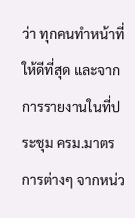ว่า ทุกคนทำหน้าที่ให้ดีที่สุด และจากการรายงานในที่ประชุม ครม.มาตรการต่างๆ จากหน่ว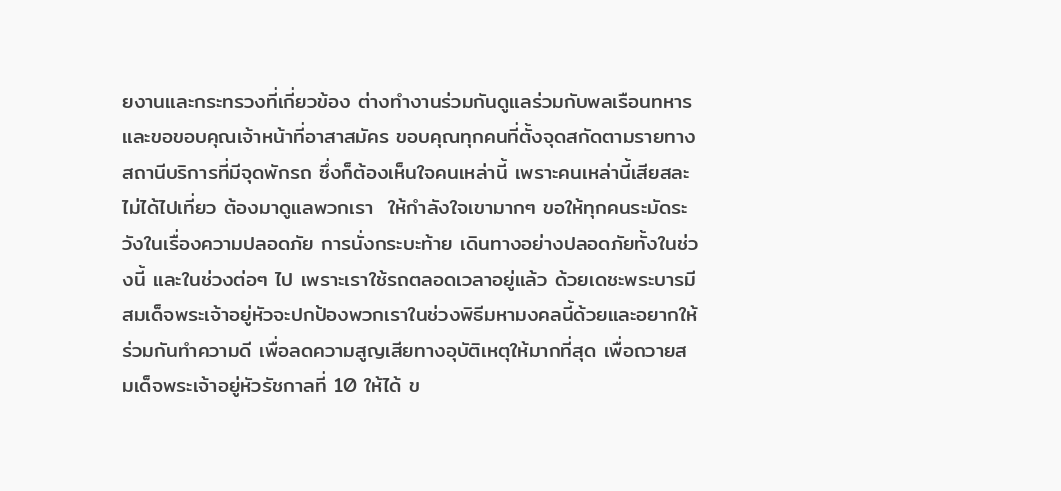ยงานและกระทรวงที่เกี่ยวข้อง ต่างทำงานร่วมกันดูแลร่วมกับพลเรือนทหาร และขอขอบคุณเจ้าหน้าที่อาสาสมัคร ขอบคุณทุกคนที่ตั้งจุดสกัดตามรายทางสถานีบริการที่มีจุดพักรถ ซึ่งก็ต้องเห็นใจคนเหล่านี้ เพราะคนเหล่านี้เสียสละ ไม่ได้ไปเที่ยว ต้องมาดูแลพวกเรา  ให้กำลังใจเขามากๆ ขอให้ทุกคนระมัดระวังในเรื่องความปลอดภัย การนั่งกระบะท้าย เดินทางอย่างปลอดภัยทั้งในช่วงนี้ และในช่วงต่อๆ ไป เพราะเราใช้รถตลอดเวลาอยู่แล้ว ด้วยเดชะพระบารมีสมเด็จพระเจ้าอยู่หัวจะปกป้องพวกเราในช่วงพิธีมหามงคลนี้ด้วยและอยากให้ร่วมกันทำความดี เพื่อลดความสูญเสียทางอุบัติเหตุให้มากที่สุด เพื่อถวายสมเด็จพระเจ้าอยู่หัวรัชกาลที่ 10 ให้ได้ ข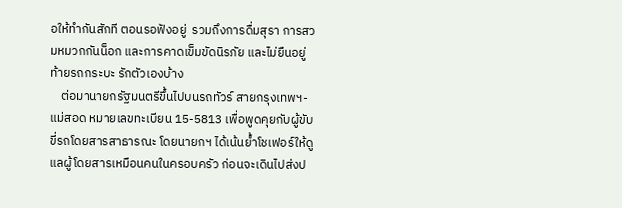อให้ทำกันสักที ตอนรอฟังอยู่  รวมถึงการดื่มสุรา การสวมหมวกกันน็อก และการคาดเข็มขัดนิรภัย และไม่ยืนอยู่ท้ายรถกระบะ รักตัวเองบ้าง
    ต่อมานายกรัฐมนตรีขึ้นไปบนรถทัวร์ สายกรุงเทพฯ-แม่สอด หมายเลขทะเบียน 15-5813 เพื่อพูดคุยกับผู้ขับขี่รถโดยสารสาธารณะ โดยนายกฯ ได้เน้นย้ำโชเฟอร์ให้ดูแลผู้โดยสารเหมือนคนในครอบครัว ก่อนจะเดินไปส่งป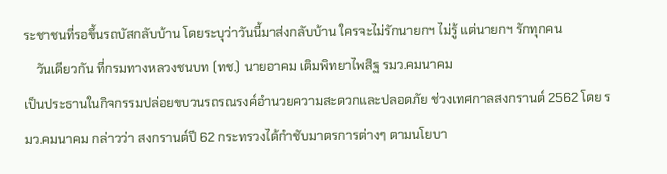ระชาชนที่รอขึ้นรถบัสกลับบ้าน โดยระบุว่าวันนี้มาส่งกลับบ้าน ใครจะไม่รักนายกฯ ไม่รู้ แต่นายกฯ รักทุกคน
    วันเดียวกัน ที่กรมทางหลวงชนบท (ทช.) นายอาคม เติมพิทยาไพสิฐ รมว.คมนาคม
เป็นประธานในกิจกรรมปล่อยขบวนรถรณรงค์อำนวยความสะดวกและปลอดภัย ช่วงเทศกาลสงกรานต์ 2562 โดย รมว.คมนาคม กล่าวว่า สงกรานต์ปี 62 กระทรวงได้กำชับมาตรการต่างๆ ตามนโยบา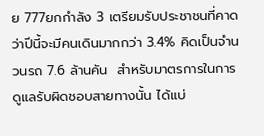ย 777ยกกำลัง 3 เตรียมรับประชาชนที่คาดว่าปีนี้จะมีคนเดินมากกว่า 3.4% คิดเป็นจำนวนรถ 7.6 ล้านคัน  สำหรับมาตรการในการดูแลรับผิดชอบสายทางนั้น ได้แบ่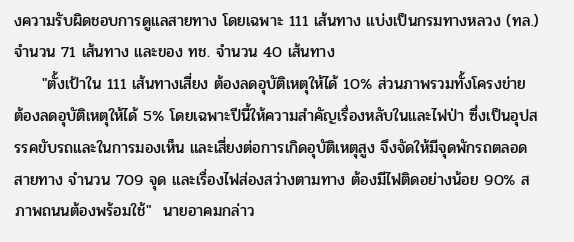งความรับผิดชอบการดูแลสายทาง โดยเฉพาะ 111 เส้นทาง แบ่งเป็นกรมทางหลวง (ทล.) จำนวน 71 เส้นทาง และของ ทช. จำนวน 40 เส้นทาง
     "ตั้งเป้าใน 111 เส้นทางเสี่ยง ต้องลดอุบัติเหตุให้ได้ 10% ส่วนภาพรวมทั้งโครงข่าย ต้องลดอุบัติเหตุให้ได้ 5% โดยเฉพาะปีนี้ให้ความสำคัญเรื่องหลับในและไฟป่า ซึ่งเป็นอุปสรรคขับรถและในการมองเห็น และเสี่ยงต่อการเกิดอุบัติเหตุสูง จึงจัดให้มีจุดพักรถตลอดสายทาง จำนวน 709 จุด และเรื่องไฟส่องสว่างตามทาง ต้องมีไฟติดอย่างน้อย 90% สภาพถนนต้องพร้อมใช้"  นายอาคมกล่าว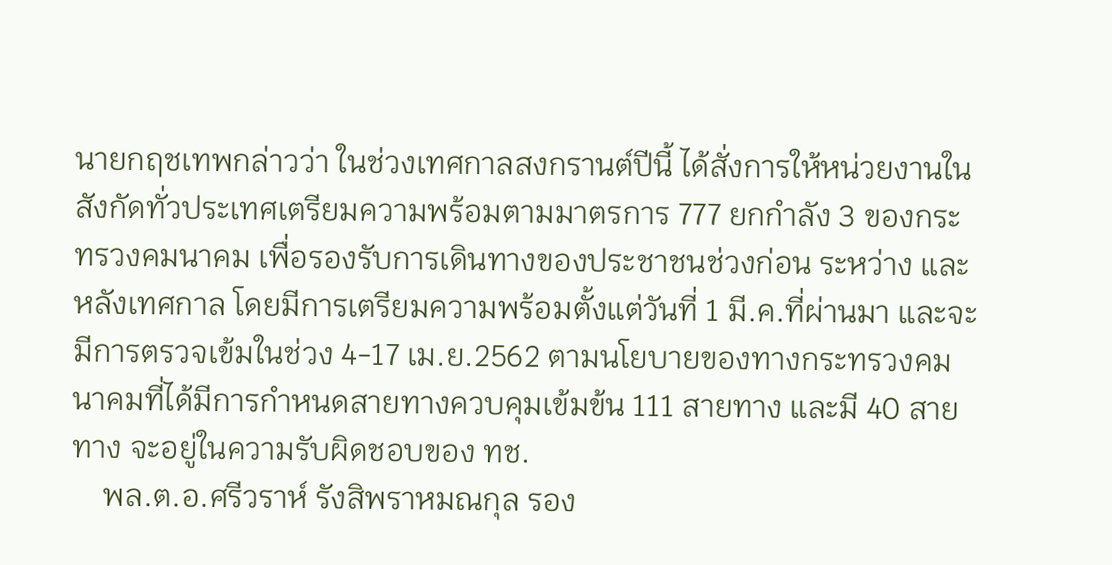นายกฤชเทพกล่าวว่า ในช่วงเทศกาลสงกรานต์ปีนี้ ได้สั่งการให้หน่วยงานในสังกัดทั่วประเทศเตรียมความพร้อมตามมาตรการ 777 ยกกำลัง 3 ของกระทรวงคมนาคม เพื่อรองรับการเดินทางของประชาชนช่วงก่อน ระหว่าง และหลังเทศกาล โดยมีการเตรียมความพร้อมตั้งแต่วันที่ 1 มี.ค.ที่ผ่านมา และจะมีการตรวจเข้มในช่วง 4-17 เม.ย.2562 ตามนโยบายของทางกระทรวงคมนาคมที่ได้มีการกำหนดสายทางควบคุมเข้มข้น 111 สายทาง และมี 40 สายทาง จะอยู่ในความรับผิดชอบของ ทช.
    พล.ต.อ.ศรีวราห์ รังสิพราหมณกุล รอง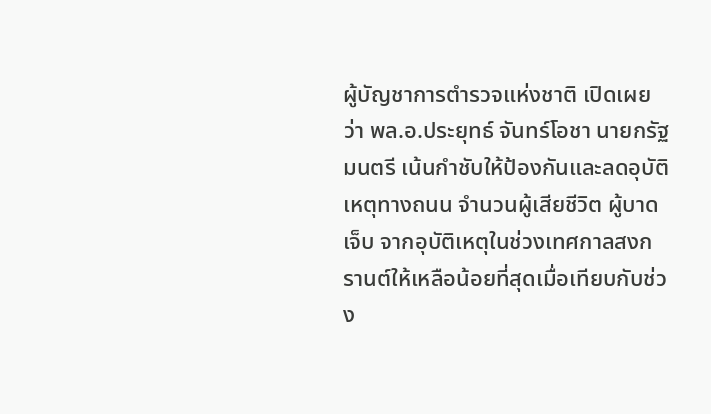ผู้บัญชาการตำรวจแห่งชาติ เปิดเผยว่า พล.อ.ประยุทธ์ จันทร์โอชา นายกรัฐมนตรี เน้นกำชับให้ป้องกันและลดอุบัติเหตุทางถนน จำนวนผู้เสียชีวิต ผู้บาดเจ็บ จากอุบัติเหตุในช่วงเทศกาลสงกรานต์ให้เหลือน้อยที่สุดเมื่อเทียบกับช่วง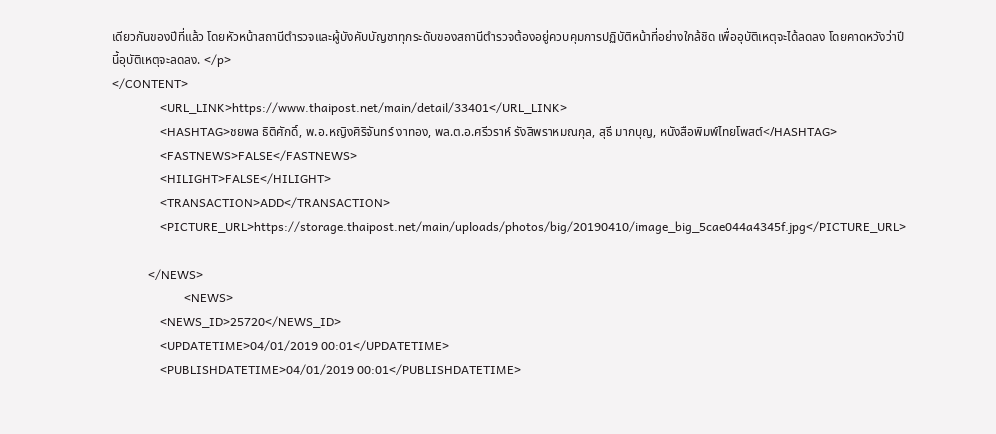เดียวกันของปีที่แล้ว โดยหัวหน้าสถานีตำรวจและผู้บังคับบัญชาทุกระดับของสถานีตำรวจต้องอยู่ควบคุมการปฏิบัติหน้าที่อย่างใกล้ชิด เพื่ออุบัติเหตุจะได้ลดลง โดยคาดหวังว่าปีนี้อุบัติเหตุจะลดลง. </p>
</CONTENT>
                <URL_LINK>https://www.thaipost.net/main/detail/33401</URL_LINK>
                <HASHTAG>ชยพล ธิติศักดิ์, พ.อ.หญิงศิริจันทร์ งาทอง, พล.ต.อ.ศรีวราห์ รังสิพราหมณกุล, สุธี มากบุญ, หนังสือพิมพ์ไทยโพสต์</HASHTAG>
                <FASTNEWS>FALSE</FASTNEWS>
                <HILIGHT>FALSE</HILIGHT>
                <TRANSACTION>ADD</TRANSACTION>
                <PICTURE_URL>https://storage.thaipost.net/main/uploads/photos/big/20190410/image_big_5cae044a4345f.jpg</PICTURE_URL>

            </NEWS>
                        <NEWS>
                <NEWS_ID>25720</NEWS_ID>
                <UPDATETIME>04/01/2019 00:01</UPDATETIME>
                <PUBLISHDATETIME>04/01/2019 00:01</PUBLISHDATETIME>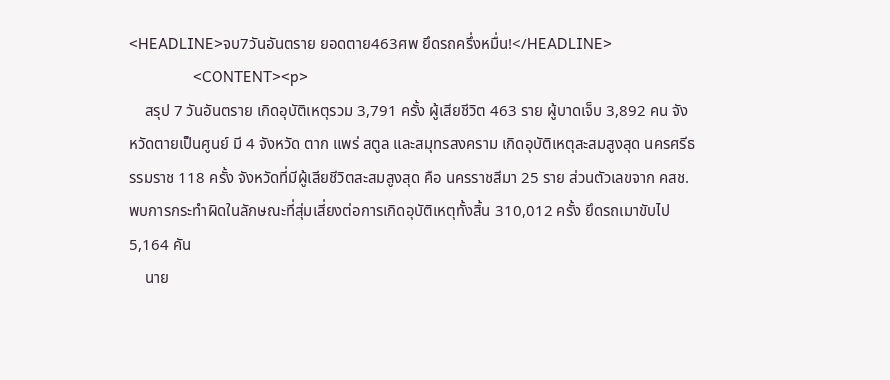<HEADLINE>จบ7วันอันตราย ยอดตาย463ศพ ยึดรถครึ่งหมื่น!</HEADLINE>
                <CONTENT><p>
    สรุป 7 วันอันตราย เกิดอุบัติเหตุรวม 3,791 ครั้ง ผู้เสียชีวิต 463 ราย ผู้บาดเจ็บ 3,892 คน จังหวัดตายเป็นศูนย์ มี 4 จังหวัด ตาก แพร่ สตูล และสมุทรสงคราม เกิดอุบัติเหตุสะสมสูงสุด นครศรีธรรมราช 118 ครั้ง จังหวัดที่มีผู้เสียชีวิตสะสมสูงสุด คือ นครราชสีมา 25 ราย ส่วนตัวเลขจาก คสช. พบการกระทำผิดในลักษณะที่สุ่มเสี่ยงต่อการเกิดอุบัติเหตุทั้งสิ้น 310,012 ครั้ง ยึดรถเมาขับไป 5,164 คัน
    นาย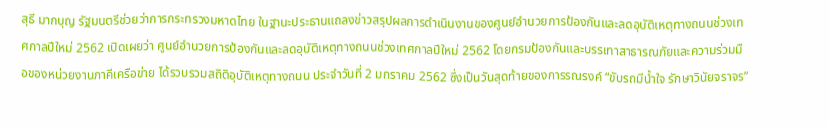สุธี มากบุญ รัฐมนตรีช่วยว่าการกระทรวงมหาดไทย ในฐานะประธานแถลงข่าวสรุปผลการดำเนินงานของศูนย์อำนวยการป้องกันและลดอุบัติเหตุทางถนนช่วงเทศกาลปีใหม่ 2562 เปิดเผยว่า ศูนย์อำนวยการป้องกันและลดอุบัติเหตุทางถนนช่วงเทศกาลปีใหม่ 2562 โดยกรมป้องกันและบรรเทาสาธารณภัยและความร่วมมือของหน่วยงานภาคีเครือข่าย ได้รวบรวมสถิติอุบัติเหตุทางถนน ประจำวันที่ 2 มกราคม 2562 ซึ่งเป็นวันสุดท้ายของการรณรงค์ “ขับรถมีน้ำใจ รักษาวินัยจราจร”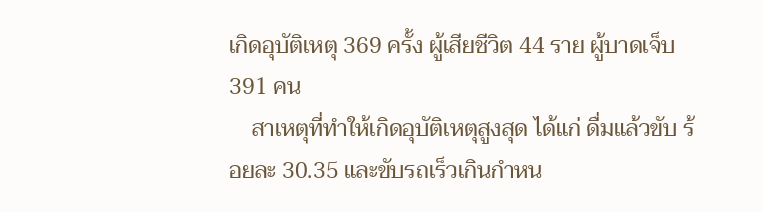เกิดอุบัติเหตุ 369 ครั้ง ผู้เสียชีวิต 44 ราย ผู้บาดเจ็บ 391 คน
    สาเหตุที่ทำให้เกิดอุบัติเหตุสูงสุด ได้แก่ ดื่มแล้วขับ ร้อยละ 30.35 และขับรถเร็วเกินกำหน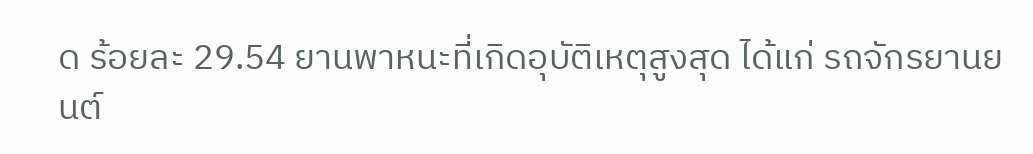ด ร้อยละ 29.54 ยานพาหนะที่เกิดอุบัติเหตุสูงสุด ได้แก่ รถจักรยานยนต์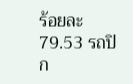ร้อยละ 79.53 รถปิก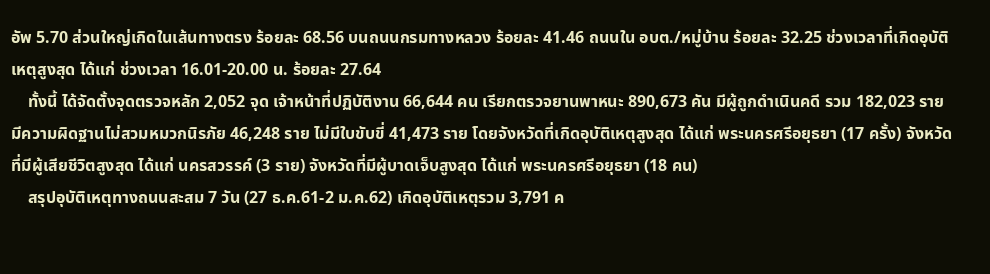อัพ 5.70 ส่วนใหญ่เกิดในเส้นทางตรง ร้อยละ 68.56 บนถนนกรมทางหลวง ร้อยละ 41.46 ถนนใน อบต./หมู่บ้าน ร้อยละ 32.25 ช่วงเวลาที่เกิดอุบัติเหตุสูงสุด ได้แก่ ช่วงเวลา 16.01-20.00 น. ร้อยละ 27.64
    ทั้งนี้ ได้จัดตั้งจุดตรวจหลัก 2,052 จุด เจ้าหน้าที่ปฏิบัติงาน 66,644 คน เรียกตรวจยานพาหนะ 890,673 คัน มีผู้ถูกดำเนินคดี รวม 182,023 ราย มีความผิดฐานไม่สวมหมวกนิรภัย 46,248 ราย ไม่มีใบขับขี่ 41,473 ราย โดยจังหวัดที่เกิดอุบัติเหตุสูงสุด ได้แก่ พระนครศรีอยุธยา (17 ครั้ง) จังหวัดที่มีผู้เสียชีวิตสูงสุด ได้แก่ นครสวรรค์ (3 ราย) จังหวัดที่มีผู้บาดเจ็บสูงสุด ได้แก่ พระนครศรีอยุธยา (18 คน)
    สรุปอุบัติเหตุทางถนนสะสม 7 วัน (27 ธ.ค.61-2 ม.ค.62) เกิดอุบัติเหตุรวม 3,791 ค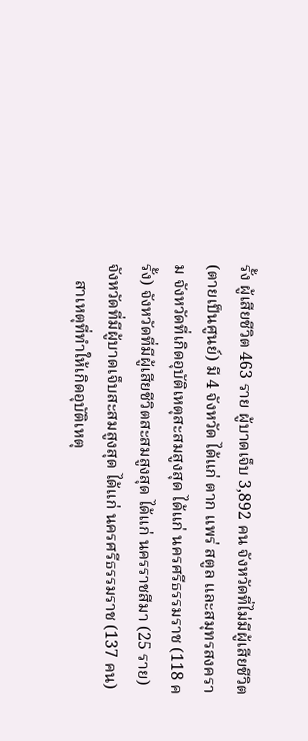รั้ง ผู้เสียชีวิต 463 ราย ผู้บาดเจ็บ 3,892 คน จังหวัดที่ไม่มีผู้เสียชีวิต (ตายเป็นศูนย์) มี 4 จังหวัด ได้แก่ ตาก แพร่ สตูล และสมุทรสงคราม จังหวัดที่เกิดอุบัติเหตุสะสมสูงสุด ได้แก่ นครศรีธรรมราช (118 ครั้ง) จังหวัดที่มีผู้เสียชีวิตสะสมสูงสุด ได้แก่ นครราชสีมา (25 ราย) จังหวัดที่มีผู้บาดเจ็บสะสมสูงสุด ได้แก่ นครศรีธรรมราช (137 คน)
    สาเหตุที่ทำให้เกิดอุบัติเหตุ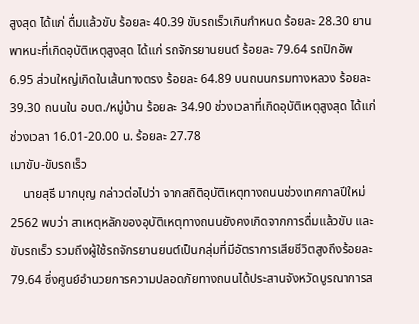สูงสุด ได้แก่ ดื่มแล้วขับ ร้อยละ 40.39 ขับรถเร็วเกินกำหนด ร้อยละ 28.30 ยานพาหนะที่เกิดอุบัติเหตุสูงสุด ได้แก่ รถจักรยานยนต์ ร้อยละ 79.64 รถปิกอัพ 6.95 ส่วนใหญ่เกิดในเส้นทางตรง ร้อยละ 64.89 บนถนนกรมทางหลวง ร้อยละ 39.30 ถนนใน อบต./หมู่บ้าน ร้อยละ 34.90 ช่วงเวลาที่เกิดอุบัติเหตุสูงสุด ได้แก่ ช่วงเวลา 16.01-20.00 น. ร้อยละ 27.78
เมาขับ-ขับรถเร็ว
    นายสุธี มากบุญ กล่าวต่อไปว่า จากสถิติอุบัติเหตุทางถนนช่วงเทศกาลปีใหม่ 2562 พบว่า สาเหตุหลักของอุบัติเหตุทางถนนยังคงเกิดจากการดื่มแล้วขับ และขับรถเร็ว รวมถึงผู้ใช้รถจักรยานยนต์เป็นกลุ่มที่มีอัตราการเสียชีวิตสูงถึงร้อยละ 79.64 ซึ่งศูนย์อำนวยการความปลอดภัยทางถนนได้ประสานจังหวัดบูรณาการส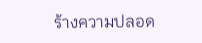ร้างความปลอด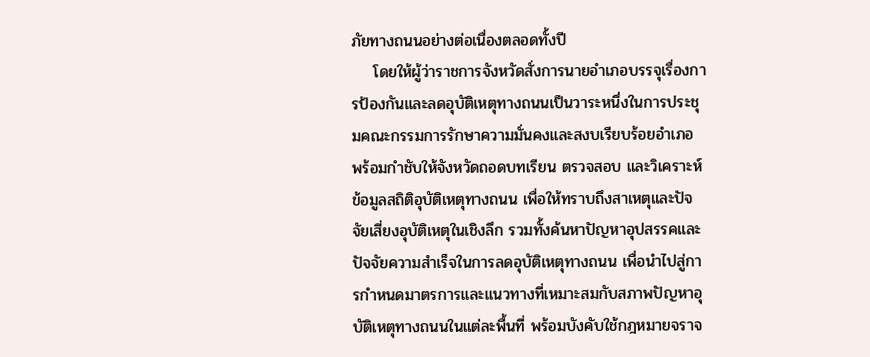ภัยทางถนนอย่างต่อเนื่องตลอดทั้งปี
    โดยให้ผู้ว่าราชการจังหวัดสั่งการนายอำเภอบรรจุเรื่องการป้องกันและลดอุบัติเหตุทางถนนเป็นวาระหนึ่งในการประชุมคณะกรรมการรักษาความมั่นคงและสงบเรียบร้อยอำเภอ พร้อมกำชับให้จังหวัดถอดบทเรียน ตรวจสอบ และวิเคราะห์ข้อมูลสถิติอุบัติเหตุทางถนน เพื่อให้ทราบถึงสาเหตุและปัจจัยเสี่ยงอุบัติเหตุในเชิงลึก รวมทั้งค้นหาปัญหาอุปสรรคและปัจจัยความสำเร็จในการลดอุบัติเหตุทางถนน เพื่อนำไปสู่การกำหนดมาตรการและแนวทางที่เหมาะสมกับสภาพปัญหาอุบัติเหตุทางถนนในแต่ละพื้นที่ พร้อมบังคับใช้กฎหมายจราจ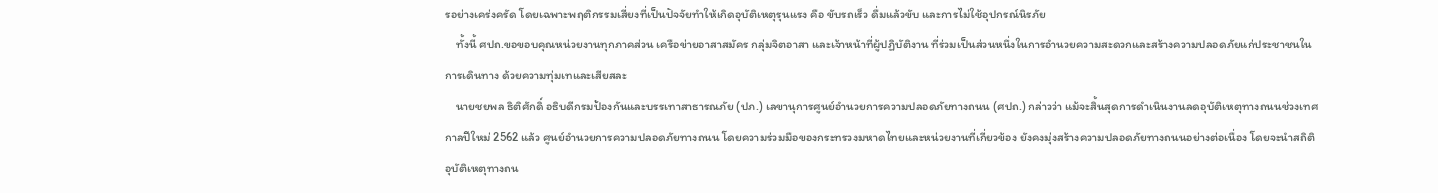รอย่างเคร่งครัด โดยเฉพาะพฤติกรรมเสี่ยงที่เป็นปัจจัยทำให้เกิดอุบัติเหตุรุนแรง คือ ขับรถเร็ว ดื่มแล้วขับ และการไม่ใช้อุปกรณ์นิรภัย
    ทั้งนี้ ศปถ.ขอขอบคุณหน่วยงานทุกภาคส่วน เครือข่ายอาสาสมัคร กลุ่มจิตอาสา และเจ้าหน้าที่ผู้ปฏิบัติงาน ที่ร่วมเป็นส่วนหนึ่งในการอำนวยความสะดวกและสร้างความปลอดภัยแก่ประชาชนในการเดินทาง ด้วยความทุ่มเทและเสียสละ
    นายชยพล ธิติศักดิ์ อธิบดีกรมป้องกันและบรรเทาสาธารณภัย (ปภ.) เลขานุการศูนย์อำนวยการความปลอดภัยทางถนน (ศปถ.) กล่าวว่า แม้จะสิ้นสุดการดำเนินงานลดอุบัติเหตุทางถนนช่วงเทศกาลปีใหม่ 2562 แล้ว ศูนย์อำนวยการความปลอดภัยทางถนน โดยความร่วมมือของกระทรวงมหาดไทยและหน่วยงานที่เกี่ยวข้อง ยังคงมุ่งสร้างความปลอดภัยทางถนนอย่างต่อเนื่อง โดยจะนำสถิติอุบัติเหตุทางถน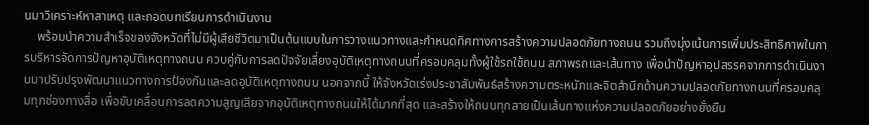นมาวิเคราะห์หาสาเหตุ และถอดบทเรียนการดำเนินงาน
    พร้อมนำความสำเร็จของจังหวัดที่ไม่มีผู้เสียชีวิตมาเป็นต้นแบบในการวางแนวทางและกำหนดทิศทางการสร้างความปลอดภัยทางถนน รวมถึงมุ่งเน้นการเพิ่มประสิทธิภาพในการบริหารจัดการปัญหาอุบัติเหตุทางถนน ควบคู่กับการลดปัจจัยเสี่ยงอุบัติเหตุทางถนนที่ครอบคลุมทั้งผู้ใช้รถใช้ถนน สภาพรถและเส้นทาง เพื่อนำปัญหาอุปสรรคจากการดำเนินงานมาปรับปรุงพัฒนาแนวทางการป้องกันและลดอุบัติเหตุทางถนน นอกจากนี้ ให้จังหวัดเร่งประชาสัมพันธ์สร้างความตระหนักและจิตสำนึกด้านความปลอดภัยทางถนนที่ครอบคลุมทุกช่องทางสื่อ เพื่อขับเคลื่อนการลดความสูญเสียจากอุบัติเหตุทางถนนให้ได้มากที่สุด และสร้างให้ถนนทุกสายเป็นเส้นทางแห่งความปลอดภัยอย่างยั่งยืน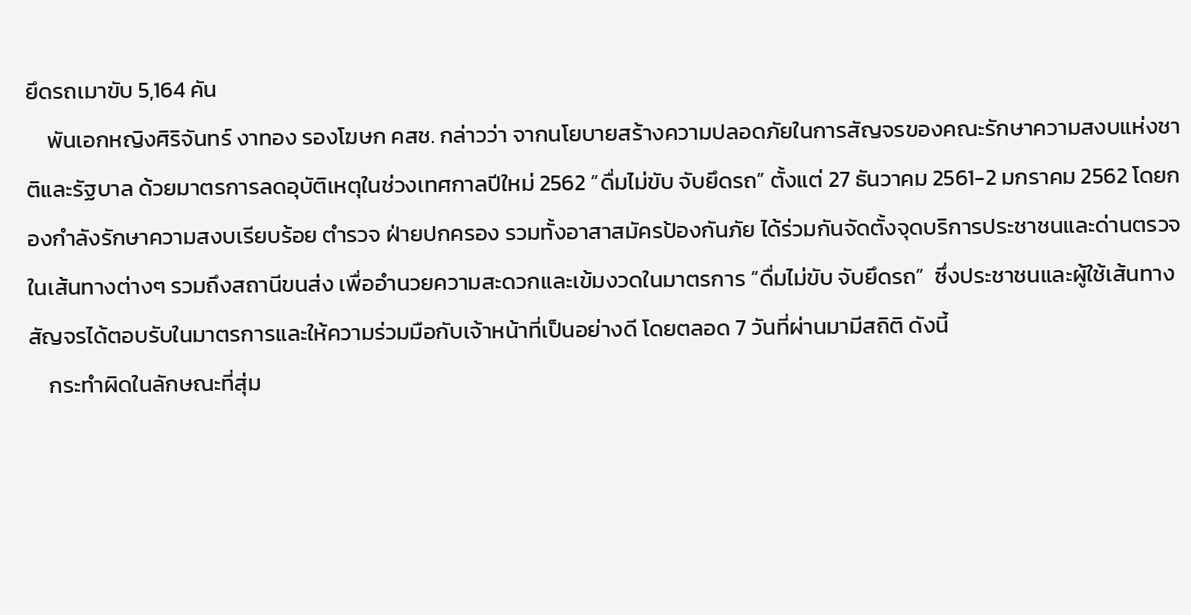ยึดรถเมาขับ 5,164 คัน
    พันเอกหญิงศิริจันทร์ งาทอง รองโฆษก คสช. กล่าวว่า จากนโยบายสร้างความปลอดภัยในการสัญจรของคณะรักษาความสงบแห่งชาติและรัฐบาล ด้วยมาตรการลดอุบัติเหตุในช่วงเทศกาลปีใหม่ 2562 “ดื่มไม่ขับ จับยึดรถ” ตั้งแต่ 27 ธันวาคม 2561-2 มกราคม 2562 โดยกองกำลังรักษาความสงบเรียบร้อย ตำรวจ ฝ่ายปกครอง รวมทั้งอาสาสมัครป้องกันภัย ได้ร่วมกันจัดตั้งจุดบริการประชาชนและด่านตรวจในเส้นทางต่างๆ รวมถึงสถานีขนส่ง เพื่ออำนวยความสะดวกและเข้มงวดในมาตรการ “ดื่มไม่ขับ จับยึดรถ”  ซึ่งประชาชนและผู้ใช้เส้นทางสัญจรได้ตอบรับในมาตรการและให้ความร่วมมือกับเจ้าหน้าที่เป็นอย่างดี โดยตลอด 7 วันที่ผ่านมามีสถิติ ดังนี้
    กระทำผิดในลักษณะที่สุ่ม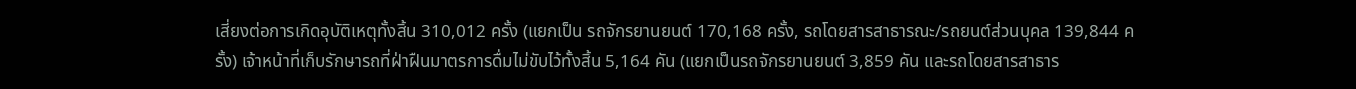เสี่ยงต่อการเกิดอุบัติเหตุทั้งสิ้น 310,012 ครั้ง (แยกเป็น รถจักรยานยนต์ 170,168 ครั้ง, รถโดยสารสาธารณะ/รถยนต์ส่วนบุคล 139,844 ครั้ง) เจ้าหน้าที่เก็บรักษารถที่ฝ่าฝืนมาตรการดื่มไม่ขับไว้ทั้งสิ้น 5,164 คัน (แยกเป็นรถจักรยานยนต์ 3,859 คัน และรถโดยสารสาธาร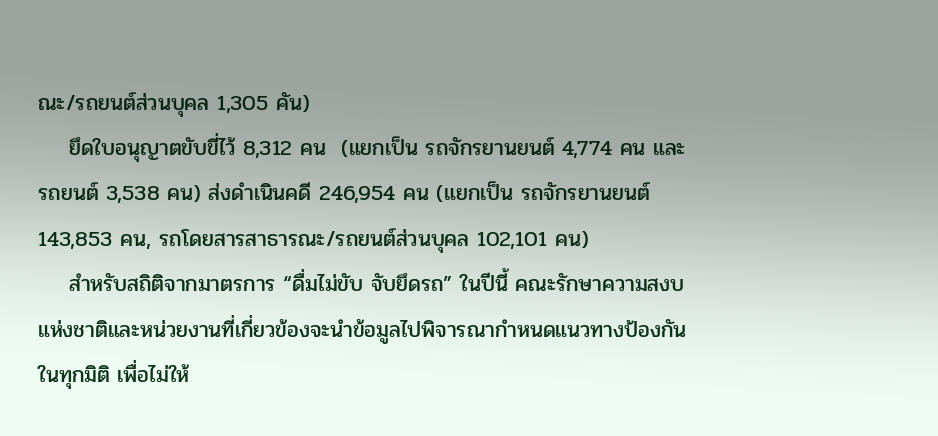ณะ/รถยนต์ส่วนบุคล 1,305 คัน)
    ยึดใบอนุญาตขับขี่ไว้ 8,312 คน  (แยกเป็น รถจักรยานยนต์ 4,774 คน และรถยนต์ 3,538 คน) ส่งดำเนินคดี 246,954 คน (แยกเป็น รถจักรยานยนต์ 143,853 คน, รถโดยสารสาธารณะ/รถยนต์ส่วนบุคล 102,101 คน)
    สำหรับสถิติจากมาตรการ “ดื่มไม่ขับ จับยึดรถ” ในปีนี้ คณะรักษาความสงบแห่งชาติและหน่วยงานที่เกี่ยวข้องจะนำข้อมูลไปพิจารณากำหนดแนวทางป้องกันในทุกมิติ เพื่อไม่ให้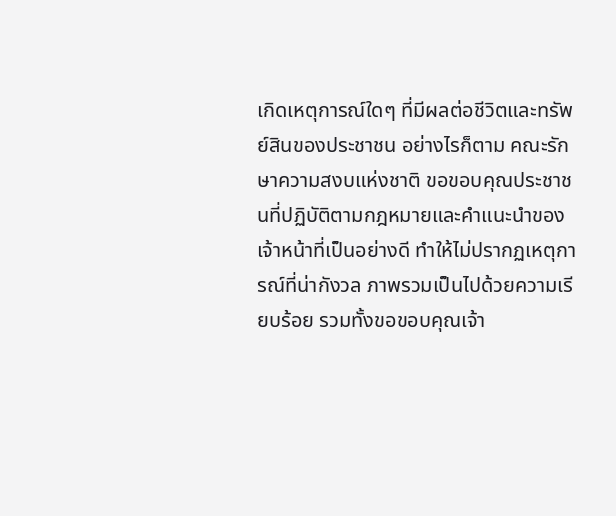เกิดเหตุการณ์ใดๆ ที่มีผลต่อชีวิตและทรัพย์สินของประชาชน อย่างไรก็ตาม คณะรักษาความสงบแห่งชาติ ขอขอบคุณประชาชนที่ปฏิบัติตามกฎหมายและคำแนะนำของเจ้าหน้าที่เป็นอย่างดี ทำให้ไม่ปรากฏเหตุการณ์ที่น่ากังวล ภาพรวมเป็นไปด้วยความเรียบร้อย รวมทั้งขอขอบคุณเจ้า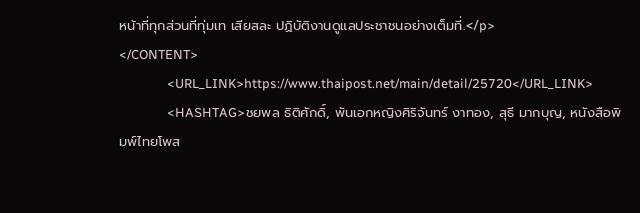หน้าที่ทุกส่วนที่ทุ่มเท เสียสละ ปฏิบัติงานดูแลประชาชนอย่างเต็มที่.</p>
</CONTENT>
                <URL_LINK>https://www.thaipost.net/main/detail/25720</URL_LINK>
                <HASHTAG>ชยพล ธิติศักดิ์, พันเอกหญิงศิริจันทร์ งาทอง, สุธี มากบุญ, หนังสือพิมพ์ไทยโพส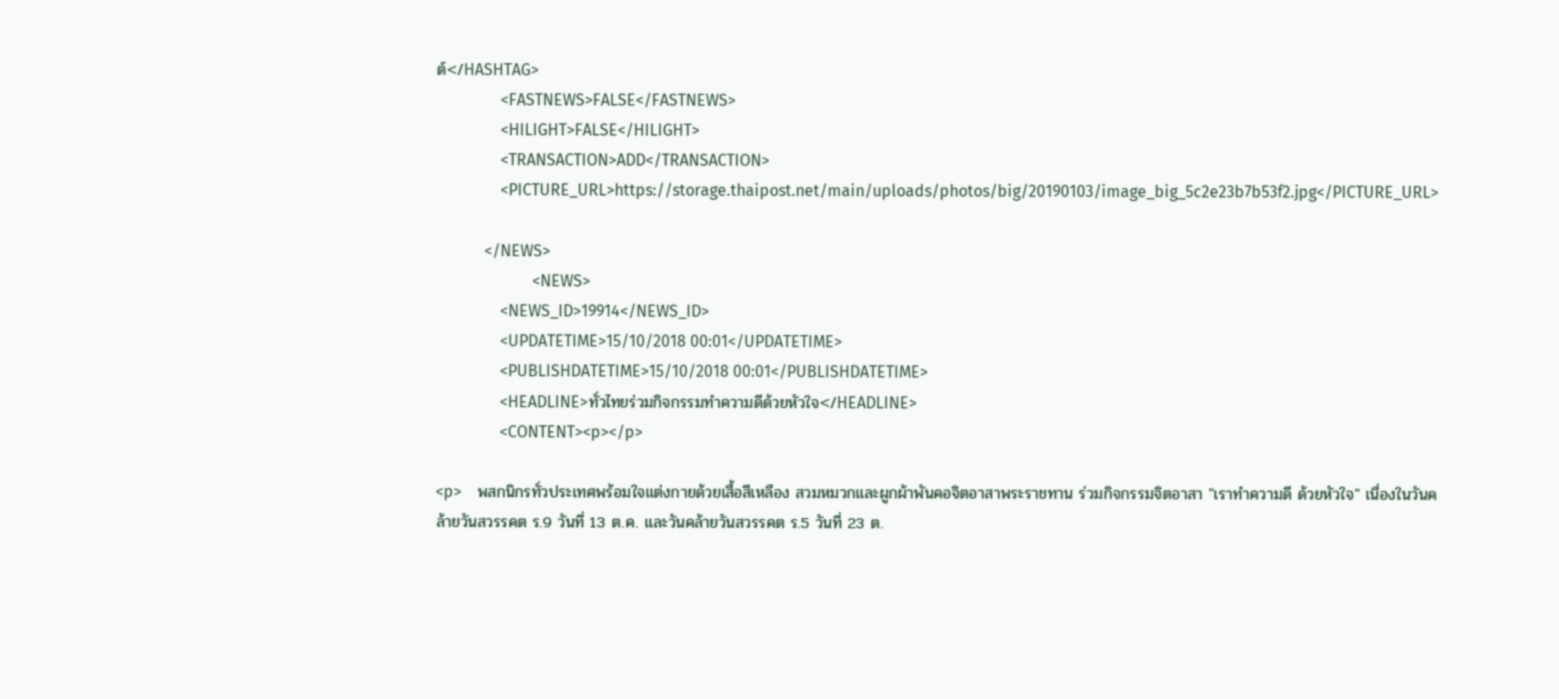ต์</HASHTAG>
                <FASTNEWS>FALSE</FASTNEWS>
                <HILIGHT>FALSE</HILIGHT>
                <TRANSACTION>ADD</TRANSACTION>
                <PICTURE_URL>https://storage.thaipost.net/main/uploads/photos/big/20190103/image_big_5c2e23b7b53f2.jpg</PICTURE_URL>

            </NEWS>
                        <NEWS>
                <NEWS_ID>19914</NEWS_ID>
                <UPDATETIME>15/10/2018 00:01</UPDATETIME>
                <PUBLISHDATETIME>15/10/2018 00:01</PUBLISHDATETIME>
                <HEADLINE>ทั่วไทยร่วมกิจกรรมทำความดีด้วยหัวใจ</HEADLINE>
                <CONTENT><p></p>

<p>    พสกนิกรทั่วประเทศพร้อมใจแต่งกายด้วยเสื้อสีเหลือง สวมหมวกและผูกผ้าพันคอจิตอาสาพระราชทาน ร่วมกิจกรรมจิตอาสา "เราทำความดี ด้วยหัวใจ" เนื่องในวันคล้ายวันสวรรคต ร.9 วันที่ 13 ต.ค. และวันคล้ายวันสวรรคต ร.5 วันที่ 23 ต.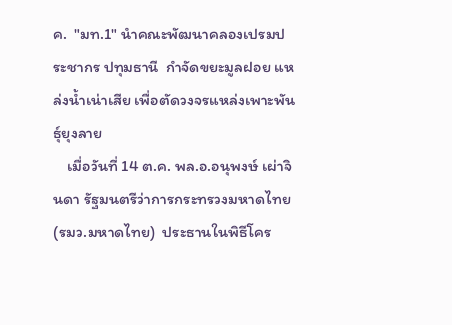ค.  "มท.1" นำคณะพัฒนาคลองเปรมประชากร ปทุมธานี  กำจัดขยะมูลฝอย แหล่งน้ำเน่าเสีย เพื่อตัดวงจรแหล่งเพาะพันธุ์ยุงลาย
    เมื่อวันที่ 14 ต.ค. พล.อ.อนุพงษ์ เผ่าจินดา รัฐมนตรีว่าการกระทรวงมหาดไทย (รมว.มหาดไทย)  ประธานในพิธีโคร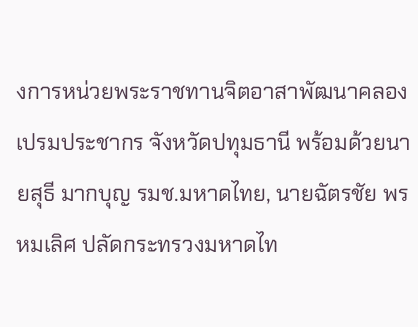งการหน่วยพระราชทานจิตอาสาพัฒนาคลองเปรมประชากร จังหวัดปทุมธานี พร้อมด้วยนายสุธี มากบุญ รมช.มหาดไทย, นายฉัตรชัย พรหมเลิศ ปลัดกระทรวงมหาดไท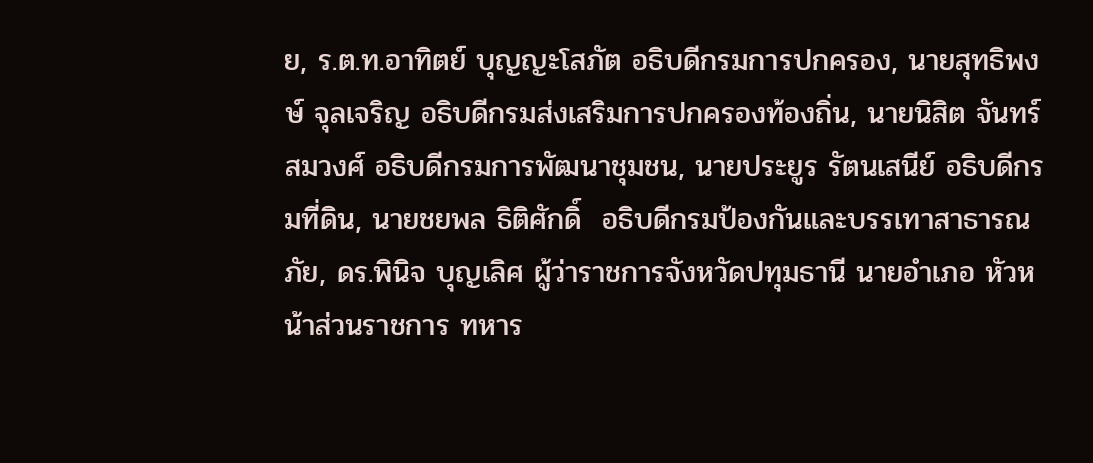ย, ร.ต.ท.อาทิตย์ บุญญะโสภัต อธิบดีกรมการปกครอง, นายสุทธิพงษ์ จุลเจริญ อธิบดีกรมส่งเสริมการปกครองท้องถิ่น, นายนิสิต จันทร์สมวงศ์ อธิบดีกรมการพัฒนาชุมชน, นายประยูร รัตนเสนีย์ อธิบดีกรมที่ดิน, นายชยพล ธิติศักดิ์  อธิบดีกรมป้องกันและบรรเทาสาธารณภัย, ดร.พินิจ บุญเลิศ ผู้ว่าราชการจังหวัดปทุมธานี นายอำเภอ หัวหน้าส่วนราชการ ทหาร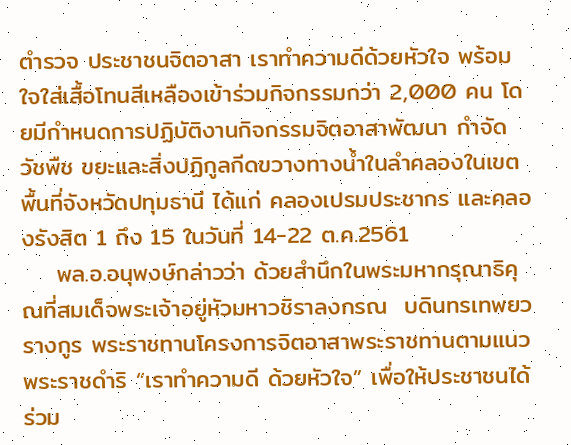ตำรวจ ประชาชนจิตอาสา เราทำความดีด้วยหัวใจ พร้อมใจใส่เสื้อโทนสีเหลืองเข้าร่วมกิจกรรมกว่า 2,000 คน โดยมีกำหนดการปฏิบัติงานกิจกรรมจิตอาสาพัฒนา กำจัดวัชพืช ขยะและสิ่งปฏิกูลกีดขวางทางน้ำในลำคลองในเขตพื้นที่จังหวัดปทุมธานี ได้แก่ คลองเปรมประชากร และคลองรังสิต 1 ถึง 15 ในวันที่ 14-22 ต.ค.2561
    พล.อ.อนุพงษ์กล่าวว่า ด้วยสำนึกในพระมหากรุณาธิคุณที่สมเด็จพระเจ้าอยู่หัวมหาวชิราลงกรณ  บดินทรเทพยวรางกูร พระราชทานโครงการจิตอาสาพระราชทานตามแนวพระราชดำริ “เราทำความดี ด้วยหัวใจ” เพื่อให้ประชาชนได้ร่วม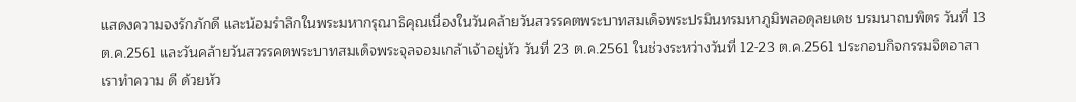แสดงความจงรักภักดี และน้อมรำลึกในพระมหากรุณาธิคุณเนื่องในวันคล้ายวันสวรรคตพระบาทสมเด็จพระปรมินทรมหาภูมิพลอดุลยเดช บรมนาถบพิตร วันที่ 13 ต.ค.2561 และวันคล้ายวันสวรรคตพระบาทสมเด็จพระจุลจอมเกล้าเจ้าอยู่หัว วันที่ 23 ต.ค.2561 ในช่วงระหว่างวันที่ 12-23 ต.ค.2561 ประกอบกิจกรรมจิตอาสาเราทำความ ดี ด้วยหัว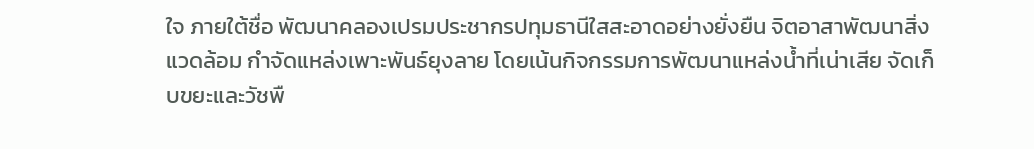ใจ ภายใต้ชื่อ พัฒนาคลองเปรมประชากรปทุมธานีใสสะอาดอย่างยั่งยืน จิตอาสาพัฒนาสิ่งแวดล้อม กำจัดแหล่งเพาะพันธ์ยุงลาย โดยเน้นกิจกรรมการพัฒนาแหล่งน้ำที่เน่าเสีย จัดเก็บขยะและวัชพื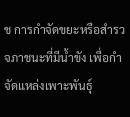ช การกำจัดขยะหรือสำรวจภาชนะที่มีน้ำขัง เพื่อกำจัดแหล่งเพาะพันธุ์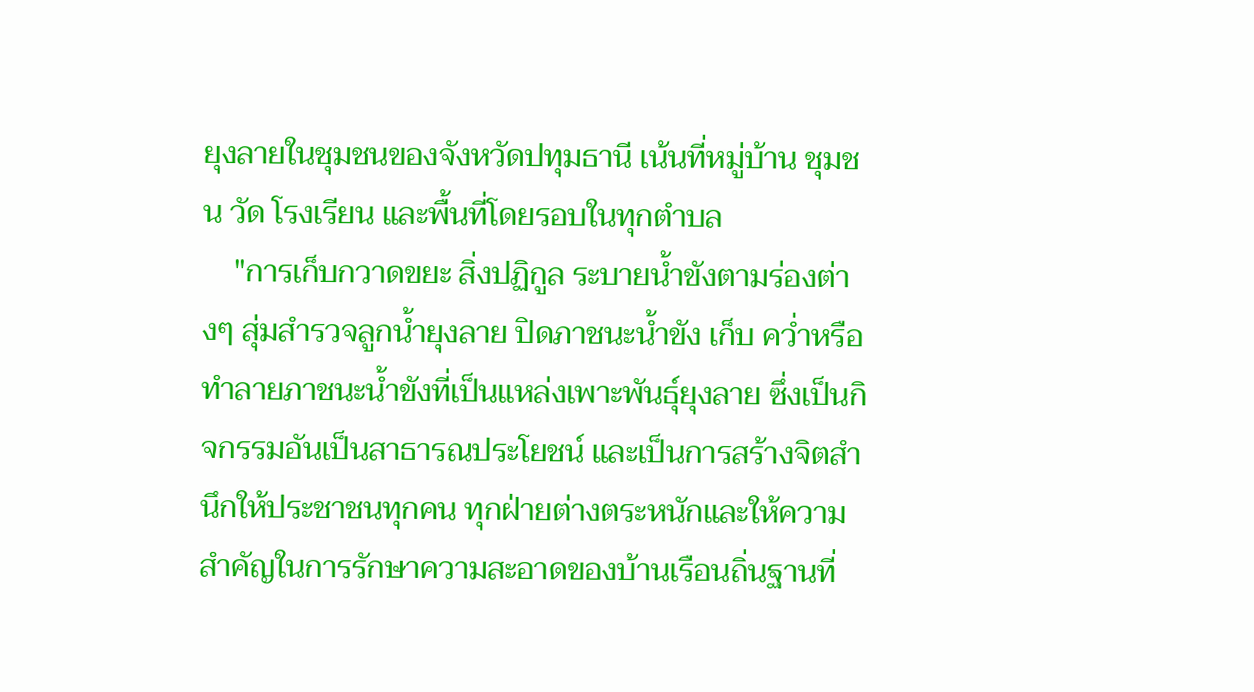ยุงลายในชุมชนของจังหวัดปทุมธานี เน้นที่หมู่บ้าน ชุมชน วัด โรงเรียน และพื้นที่โดยรอบในทุกตำบล
    "การเก็บกวาดขยะ สิ่งปฏิกูล ระบายน้ำขังตามร่องต่างๆ สุ่มสำรวจลูกน้ำยุงลาย ปิดภาชนะน้ำขัง เก็บ คว่ำหรือทำลายภาชนะน้ำขังที่เป็นแหล่งเพาะพันธุ์ยุงลาย ซึ่งเป็นกิจกรรมอันเป็นสาธารณประโยชน์ และเป็นการสร้างจิตสำนึกให้ประชาชนทุกคน ทุกฝ่ายต่างตระหนักและให้ความสำคัญในการรักษาความสะอาดของบ้านเรือนถิ่นฐานที่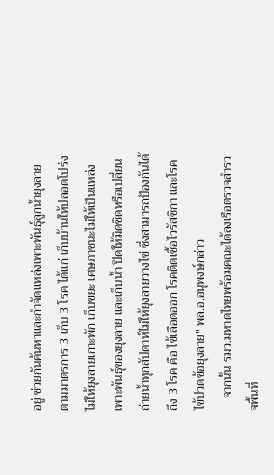อยู่ ช่วยกันค้นหาและกำจัดแหล่งเพาะพันธุ์ลูกน้ำยุงลาย ตามมาตรการ 3 เก็บ 3 โรค ได้แก่ เก็บบ้านให้ปลอดโปร่งไม่ให้ยุงลายเกาะพัก เก็บขยะ เศษภาชนะไม่ให้เป็นแหล่งเพาะพันธุ์ของยุงลาย และเก็บน้ำ ปิดให้มิดชิดหรือเปลี่ยนถ่ายน้ำทุกสัปดาห์ไม่ให้ยุงลายวางไข่ ซึ่งสามารถป้องกันได้ถึง 3 โรค คือ ไข้เลือดออก โรคติดเชื้อไวรัสซิกา และโรคไข้ปวดข้อยุงลาย" พล.อ.อนุพงษ์กล่าว
    จากนั้น รมว.มหาดไทยพร้อมคณะได้ลงเรือตรวจสำรวจพื้นที่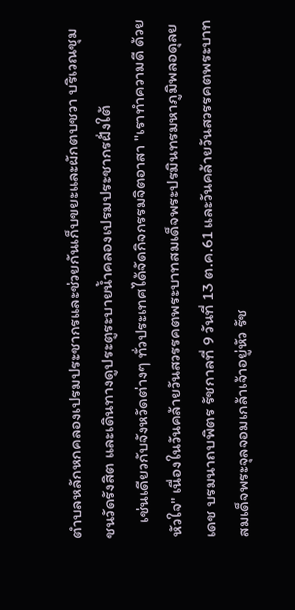ตำบลหลักหกคลองเปรมประชากรและช่วยกันเก็บขยะและผักตบชวา บริเวณชุมชนวัดรังสิต และเดินทางดูประตูระบายน้ำคลองเปรมประชากรฝั่งใต้
    เช่นเดียวกับจังหวัดต่างๆ ทั่วประเทศได้จัดกิจกรรมจิตอาสา "เราทำความดี ด้วยหัวใจ" เนื่องในวันคล้ายวันสวรรคตพระบาทสมเด็จพระปรมินทรมหาภูมิพลอดุลยเดช บรมนาถบพิตร รัชกาลที่ 9 วันที่ 13 ต.ค.61 และวันคล้ายวันสวรรคตพระบาทสมเด็จพระจุลจอมเกล้าเจ้าอยู่หัว รัช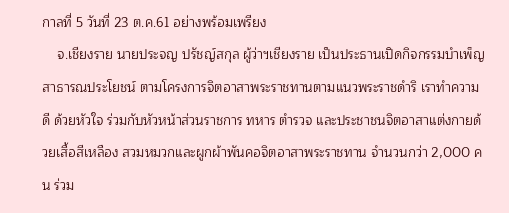กาลที่ 5 วันที่ 23 ต.ค.61 อย่างพร้อมเพรียง
    จ.เชียงราย นายประจญ ปรัชญ์สกุล ผู้ว่าฯเชียงราย เป็นประธานเปิดกิจกรรมบำเพ็ญสาธารณประโยชน์ ตามโครงการจิตอาสาพระราชทานตามแนวพระราชดำริ เราทำความดี ด้วยหัวใจ ร่วมกับหัวหน้าส่วนราชการ ทหาร ตำรวจ และประชาชนจิตอาสาแต่งกายด้วยเสื้อสีเหลือง สวมหมวกและผูกผ้าพันคอจิตอาสาพระราชทาน จำนวนกว่า 2,000 คน ร่วม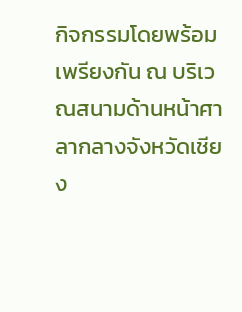กิจกรรมโดยพร้อมเพรียงกัน ณ บริเวณสนามด้านหน้าศาลากลางจังหวัดเชียง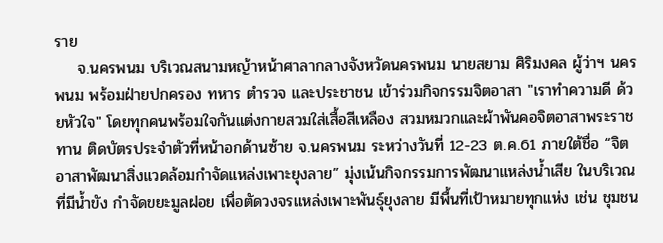ราย
    จ.นครพนม บริเวณสนามหญ้าหน้าศาลากลางจังหวัดนครพนม นายสยาม ศิริมงคล ผู้ว่าฯ นครพนม พร้อมฝ่ายปกครอง ทหาร ตำรวจ และประชาชน เข้าร่วมกิจกรรมจิตอาสา "เราทำความดี ด้วยหัวใจ" โดยทุกคนพร้อมใจกันแต่งกายสวมใส่เสื้อสีเหลือง สวมหมวกและผ้าพันคอจิตอาสาพระราชทาน ติดบัตรประจำตัวที่หน้าอกด้านซ้าย จ.นครพนม ระหว่างวันที่ 12-23 ต.ค.61 ภายใต้ชื่อ “จิตอาสาพัฒนาสิ่งแวดล้อมกำจัดแหล่งเพาะยุงลาย” มุ่งเน้นกิจกรรมการพัฒนาแหล่งน้ำเสีย ในบริเวณที่มีน้ำขัง กำจัดขยะมูลฝอย เพื่อตัดวงจรแหล่งเพาะพันธุ์ยุงลาย มีพื้นที่เป้าหมายทุกแห่ง เช่น ชุมชน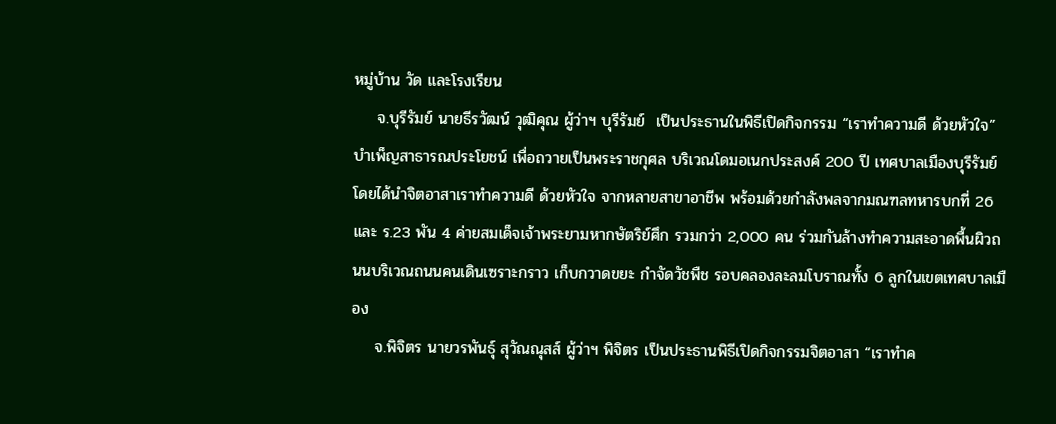หมู่บ้าน วัด และโรงเรียน
    จ.บุรีรัมย์ นายธีรวัฒน์ วุฒิคุณ ผู้ว่าฯ บุรีรัมย์  เป็นประธานในพิธีเปิดกิจกรรม “เราทำความดี ด้วยหัวใจ” บำเพ็ญสาธารณประโยชน์ เพื่อถวายเป็นพระราชกุศล บริเวณโดมอเนกประสงค์ 200 ปี เทศบาลเมืองบุรีรัมย์ โดยได้นำจิตอาสาเราทำความดี ด้วยหัวใจ จากหลายสาขาอาชีพ พร้อมด้วยกำลังพลจากมณฑลทหารบกที่ 26 และ ร.23 พัน 4 ค่ายสมเด็จเจ้าพระยามหากษัตริย์ศึก รวมกว่า 2,000 คน ร่วมกันล้างทำความสะอาดพื้นผิวถนนบริเวณถนนคนเดินเซราะกราว เก็บกวาดขยะ กำจัดวัชพืช รอบคลองละลมโบราณทั้ง 6 ลูกในเขตเทศบาลเมือง
    จ.พิจิตร นายวรพันธุ์ สุวัณณุสส์ ผู้ว่าฯ พิจิตร เป็นประธานพิธีเปิดกิจกรรมจิตอาสา “เราทำค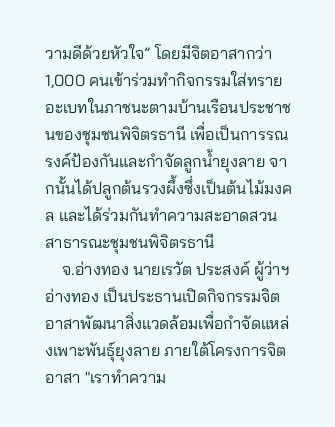วามดีด้วยหัวใจ” โดยมีจิตอาสากว่า 1,000 คนเข้าร่วมทำกิจกรรมใส่ทรายอะเบทในภาชนะตามบ้านเรือนประชาชนของชุมชนพิจิตรธานี เพื่อเป็นการรณรงค์ป้องกันและกำจัดลูกน้ำยุงลาย จากนั้นได้ปลูกต้นรวงผึ้งซึ่งเป็นต้นไม้มงคล และได้ร่วมกันทำความสะอาดสวนสาธารณะชุมชนพิจิตรธานี
    จ.อ่างทอง นายเรวัต ประสงค์ ผู้ว่าฯ อ่างทอง เป็นประธานเปิดกิจกรรมจิตอาสาพัฒนาสิ่งแวดล้อมเพื่อกำจัดแหล่งเพาะพันธุ์ยุงลาย ภายใต้โครงการจิตอาสา "เราทำความ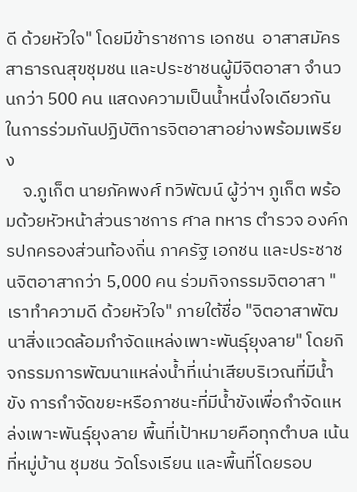ดี ด้วยหัวใจ" โดยมีข้าราชการ เอกชน  อาสาสมัครสาธารณสุขชุมชน และประชาชนผู้มีจิตอาสา จำนวนกว่า 500 คน แสดงความเป็นน้ำหนึ่งใจเดียวกัน ในการร่วมกันปฏิบัติการจิตอาสาอย่างพร้อมเพรียง
    จ.ภูเก็ต นายภัคพงศ์ ทวิพัฒน์ ผู้ว่าฯ ภูเก็ต พร้อมด้วยหัวหน้าส่วนราชการ ศาล ทหาร ตำรวจ องค์กรปกครองส่วนท้องถิ่น ภาครัฐ เอกชน และประชาชนจิตอาสากว่า 5,000 คน ร่วมกิจกรรมจิตอาสา "เราทำความดี ด้วยหัวใจ" ภายใต้ชื่อ "จิตอาสาพัฒนาสิ่งแวดล้อมกำจัดแหล่งเพาะพันธุ์ยุงลาย" โดยกิจกรรมการพัฒนาแหล่งน้ำที่เน่าเสียบริเวณที่มีน้ำขัง การกำจัดขยะหรือภาชนะที่มีน้ำขังเพื่อกำจัดแหล่งเพาะพันธุ์ยุงลาย พื้นที่เป้าหมายคือทุกตำบล เน้นที่หมู่บ้าน ชุมชน วัดโรงเรียน และพื้นที่โดยรอบ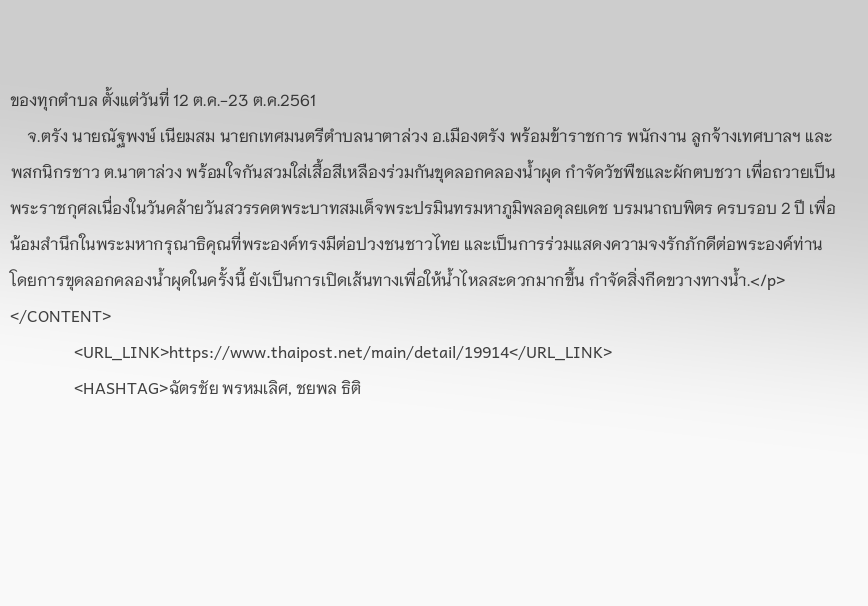ของทุกตำบล ตั้งแต่วันที่ 12 ต.ค.-23 ต.ค.2561
    จ.ตรัง นายณัฐพงษ์ เนียมสม นายกเทศมนตรีตำบลนาตาล่วง อ.เมืองตรัง พร้อมข้าราชการ พนักงาน ลูกจ้างเทศบาลฯ และพสกนิกรชาว ต.นาตาล่วง พร้อมใจกันสวมใส่เสื้อสีเหลืองร่วมกันขุดลอกคลองน้ำผุด กำจัดวัชพืชและผักตบชวา เพื่อถวายเป็นพระราชกุศลเนื่องในวันคล้ายวันสวรรคตพระบาทสมเด็จพระปรมินทรมหาภูมิพลอดุลยเดช บรมนาถบพิตร ครบรอบ 2 ปี เพื่อน้อมสำนึกในพระมหากรุณาธิคุณที่พระองค์ทรงมีต่อปวงชนชาวไทย และเป็นการร่วมแสดงความจงรักภักดีต่อพระองค์ท่าน โดยการขุดลอกคลองน้ำผุดในครั้งนี้ ยังเป็นการเปิดเส้นทางเพื่อให้น้ำไหลสะดวกมากขึ้น กำจัดสิ่งกีดขวางทางน้ำ.</p>
</CONTENT>
                <URL_LINK>https://www.thaipost.net/main/detail/19914</URL_LINK>
                <HASHTAG>ฉัตรชัย พรหมเลิศ, ชยพล ธิติ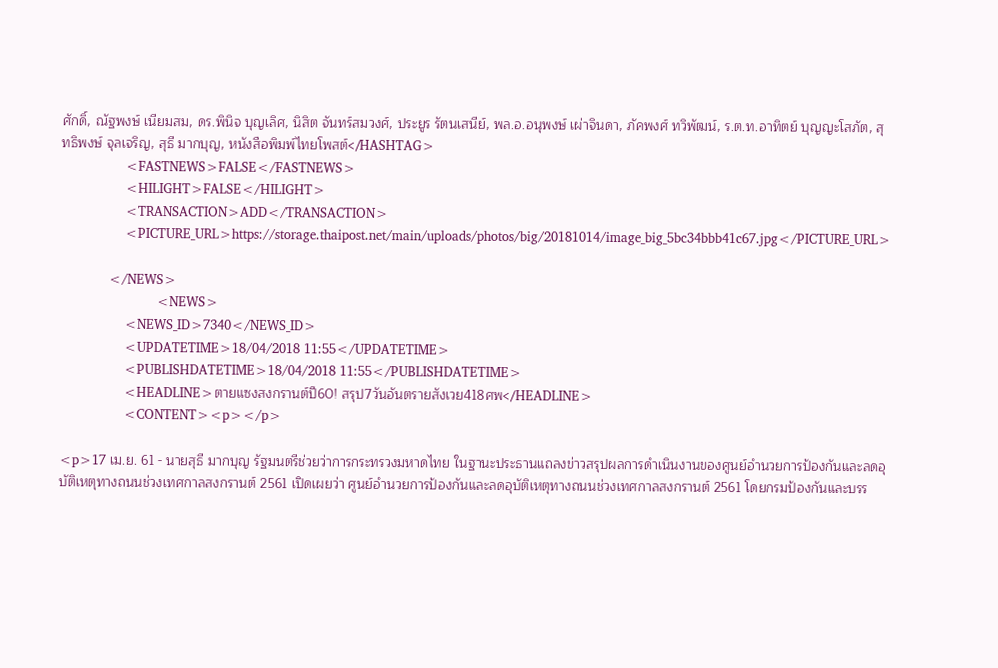ศักดิ์, ณัฐพงษ์ เนียมสม, ดร.พินิจ บุญเลิศ, นิสิต จันทร์สมวงศ์, ประยูร รัตนเสนีย์, พล.อ.อนุพงษ์ เผ่าจินดา, ภัคพงศ์ ทวิพัฒน์, ร.ต.ท.อาทิตย์ บุญญะโสภัต, สุทธิพงษ์ จุลเจริญ, สุธี มากบุญ, หนังสือพิมพ์ไทยโพสต์</HASHTAG>
                <FASTNEWS>FALSE</FASTNEWS>
                <HILIGHT>FALSE</HILIGHT>
                <TRANSACTION>ADD</TRANSACTION>
                <PICTURE_URL>https://storage.thaipost.net/main/uploads/photos/big/20181014/image_big_5bc34bbb41c67.jpg</PICTURE_URL>

            </NEWS>
                        <NEWS>
                <NEWS_ID>7340</NEWS_ID>
                <UPDATETIME>18/04/2018 11:55</UPDATETIME>
                <PUBLISHDATETIME>18/04/2018 11:55</PUBLISHDATETIME>
                <HEADLINE>ตายแซงสงกรานต์ปี60! สรุป7วันอันตรายสังเวย418ศพ</HEADLINE>
                <CONTENT><p></p>

<p>17 เม.ย. 61 - นายสุธี มากบุญ รัฐมนตรีช่วยว่าการกระทรวงมหาดไทย ในฐานะประธานแถลงข่าวสรุปผลการดำเนินงานของศูนย์อำนวยการป้องกันและลดอุบัติเหตุทางถนนช่วงเทศกาลสงกรานต์ 2561 เปิดเผยว่า ศูนย์อำนวยการป้องกันและลดอุบัติเหตุทางถนนช่วงเทศกาลสงกรานต์ 2561 โดยกรมป้องกันและบรร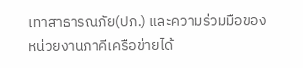เทาสาธารณภัย(ปภ.) และความร่วมมือของหน่วยงานภาคีเครือข่ายได้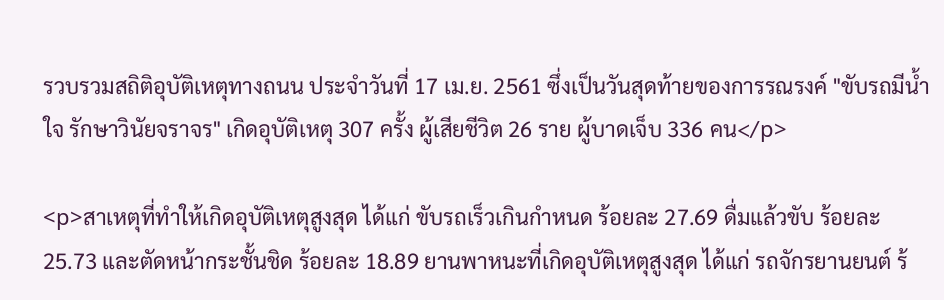รวบรวมสถิติอุบัติเหตุทางถนน ประจำวันที่ 17 เม.ย. 2561 ซึ่งเป็นวันสุดท้ายของการรณรงค์ "ขับรถมีน้ำใจ รักษาวินัยจราจร" เกิดอุบัติเหตุ 307 ครั้ง ผู้เสียชีวิต 26 ราย ผู้บาดเจ็บ 336 คน</p>

<p>สาเหตุที่ทำให้เกิดอุบัติเหตุสูงสุด ได้แก่ ขับรถเร็วเกินกำหนด ร้อยละ 27.69 ดื่มแล้วขับ ร้อยละ 25.73 และตัดหน้ากระชั้นชิด ร้อยละ 18.89 ยานพาหนะที่เกิดอุบัติเหตุสูงสุด ได้แก่ รถจักรยานยนต์ ร้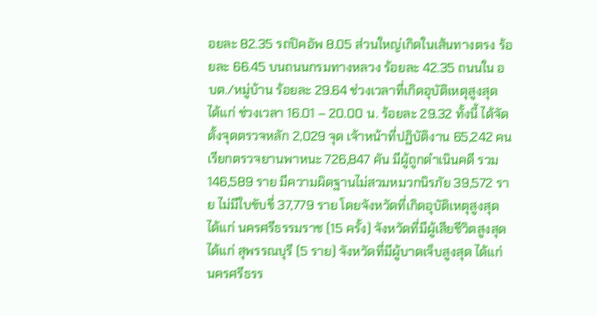อยละ 82.35 รถปิคอัพ 8.05 ส่วนใหญ่เกิดในเส้นทางตรง ร้อยละ 66.45 บนถนนกรมทางหลวง ร้อยละ 42.35 ถนนใน อบต./หมู่บ้าน ร้อยละ 29.64 ช่วงเวลาที่เกิดอุบัติเหตุสูงสุด ได้แก่ ช่วงเวลา 16.01 – 20.00 น. ร้อยละ 29.32 ทั้งนี้ ได้จัดตั้งจุดตรวจหลัก 2,029 จุด เจ้าหน้าที่ปฏิบัติงาน 65,242 คน เรียกตรวจยานพาหนะ 726,847 คัน มีผู้ถูกดำเนินคดี รวม 146,589 ราย มีความผิดฐานไม่สวมหมวกนิรภัย 39,572 ราย ไม่มีใบขับขี่ 37,779 ราย โดยจังหวัดที่เกิดอุบัติเหตุสูงสุด ได้แก่ นครศรีธรรมราช (15 ครั้ง) จังหวัดที่มีผู้เสียชีวิตสูงสุด ได้แก่ สุพรรณบุรี (5 ราย) จังหวัดที่มีผู้บาดเจ็บสูงสุด ได้แก่ นครศรีธรร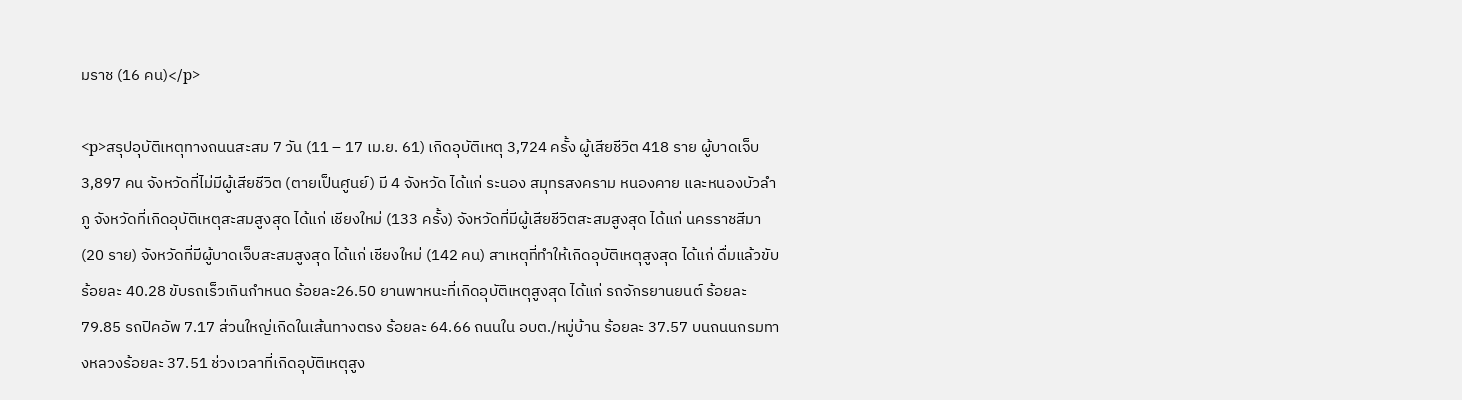มราช (16 คน)</p>

<p>สรุปอุบัติเหตุทางถนนสะสม 7 วัน (11 – 17 เม.ย. 61) เกิดอุบัติเหตุ 3,724 ครั้ง ผู้เสียชีวิต 418 ราย ผู้บาดเจ็บ 3,897 คน จังหวัดที่ไม่มีผู้เสียชีวิต (ตายเป็นศูนย์) มี 4 จังหวัด ได้แก่ ระนอง สมุทรสงคราม หนองคาย และหนองบัวลำภู จังหวัดที่เกิดอุบัติเหตุสะสมสูงสุด ได้แก่ เชียงใหม่ (133 ครั้ง) จังหวัดที่มีผู้เสียชีวิตสะสมสูงสุด ได้แก่ นครราชสีมา (20 ราย) จังหวัดที่มีผู้บาดเจ็บสะสมสูงสุด ได้แก่ เชียงใหม่ (142 คน) สาเหตุที่ทำให้เกิดอุบัติเหตุสูงสุด ได้แก่ ดื่มแล้วขับ ร้อยละ 40.28 ขับรถเร็วเกินกำหนด ร้อยละ26.50 ยานพาหนะที่เกิดอุบัติเหตุสูงสุด ได้แก่ รถจักรยานยนต์ ร้อยละ 79.85 รถปิคอัพ 7.17 ส่วนใหญ่เกิดในเส้นทางตรง ร้อยละ 64.66 ถนนใน อบต./หมู่บ้าน ร้อยละ 37.57 บนถนนกรมทางหลวงร้อยละ 37.51 ช่วงเวลาที่เกิดอุบัติเหตุสูง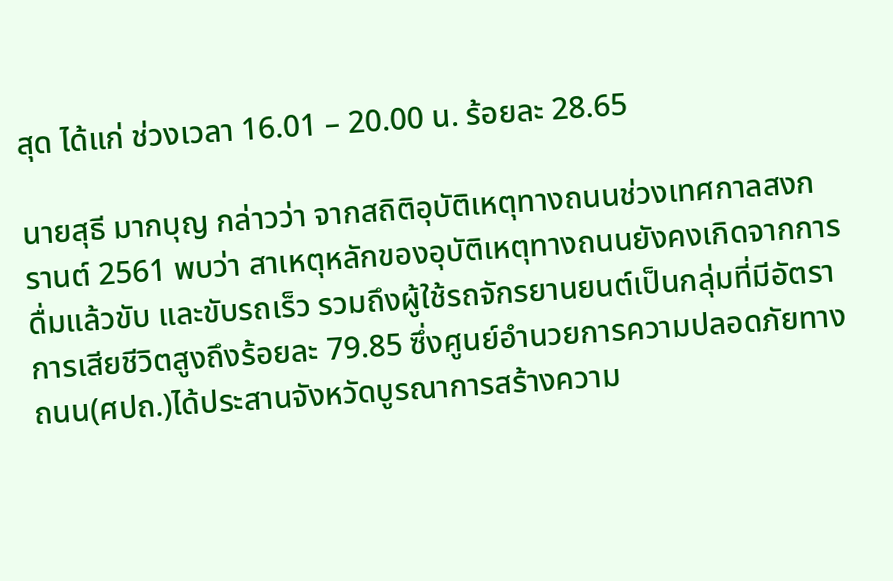สุด ได้แก่ ช่วงเวลา 16.01 – 20.00 น. ร้อยละ 28.65

นายสุธี มากบุญ กล่าวว่า จากสถิติอุบัติเหตุทางถนนช่วงเทศกาลสงกรานต์ 2561 พบว่า สาเหตุหลักของอุบัติเหตุทางถนนยังคงเกิดจากการดื่มแล้วขับ และขับรถเร็ว รวมถึงผู้ใช้รถจักรยานยนต์เป็นกลุ่มที่มีอัตราการเสียชีวิตสูงถึงร้อยละ 79.85 ซึ่งศูนย์อำนวยการความปลอดภัยทางถนน(ศปถ.)ได้ประสานจังหวัดบูรณาการสร้างความ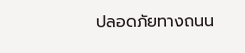ปลอดภัยทางถนน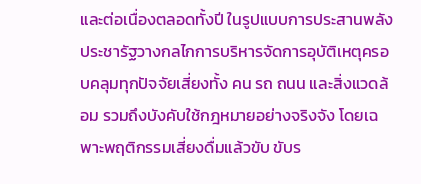และต่อเนื่องตลอดทั้งปี ในรูปแบบการประสานพลังประชารัฐวางกลไกการบริหารจัดการอุบัติเหตุครอบคลุมทุกปัจจัยเสี่ยงทั้ง คน รถ ถนน และสิ่งแวดล้อม รวมถึงบังคับใช้กฎหมายอย่างจริงจัง โดยเฉพาะพฤติกรรมเสี่ยงดื่มแล้วขับ ขับร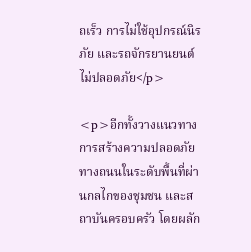ถเร็ว การไม่ใช้อุปกรณ์นิรภัย และรถจักรยานยนต์ไม่ปลอดภัย</p>

<p>อีกทั้งวางแนวทางการสร้างความปลอดภัยทางถนนในระดับพื้นที่ผ่านกลไกของชุมชน และสถาบันครอบครัว โดยผลัก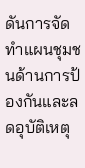ดันการจัดทำแผนชุมชนด้านการป้องกันและลดอุบัติเหตุ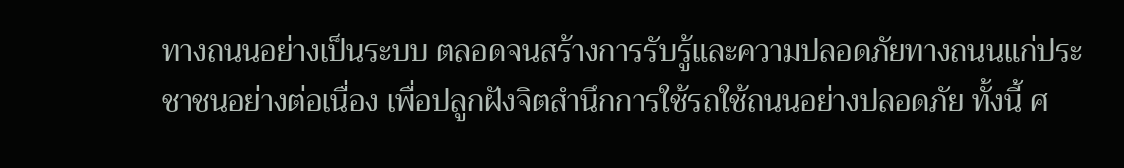ทางถนนอย่างเป็นระบบ ตลอดจนสร้างการรับรู้และความปลอดภัยทางถนนแก่ประชาชนอย่างต่อเนื่อง เพื่อปลูกฝังจิตสำนึกการใช้รถใช้ถนนอย่างปลอดภัย ทั้งนี้ ศ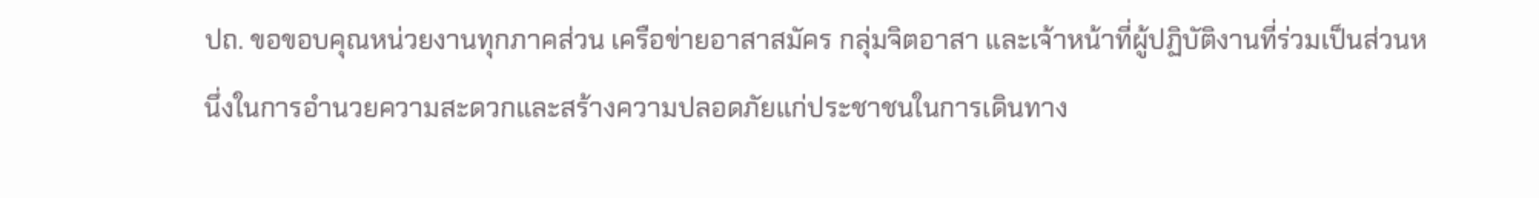ปถ. ขอขอบคุณหน่วยงานทุกภาคส่วน เครือข่ายอาสาสมัคร กลุ่มจิตอาสา และเจ้าหน้าที่ผู้ปฏิบัติงานที่ร่วมเป็นส่วนหนึ่งในการอำนวยความสะดวกและสร้างความปลอดภัยแก่ประชาชนในการเดินทาง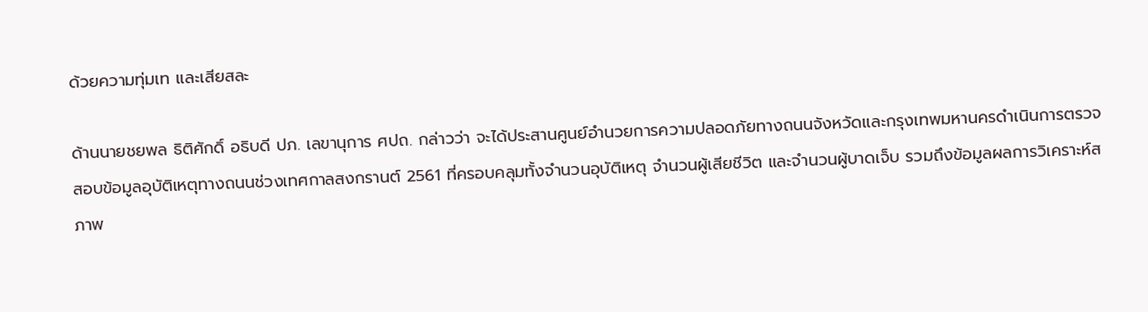ด้วยความทุ่มเท และเสียสละ

ด้านนายชยพล ธิติศักดิ์ อธิบดี ปภ. เลขานุการ ศปถ. กล่าวว่า จะได้ประสานศูนย์อำนวยการความปลอดภัยทางถนนจังหวัดและกรุงเทพมหานครดำเนินการตรวจสอบข้อมูลอุบัติเหตุทางถนนช่วงเทศกาลสงกรานต์ 2561 ที่ครอบคลุมทั้งจำนวนอุบัติเหตุ จำนวนผู้เสียชีวิต และจำนวนผู้บาดเจ็บ รวมถึงข้อมูลผลการวิเคราะห์สภาพ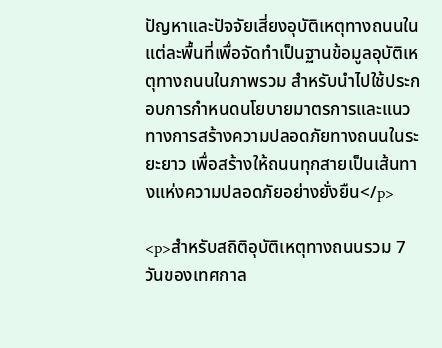ปัญหาและปัจจัยเสี่ยงอุบัติเหตุทางถนนในแต่ละพื้นที่เพื่อจัดทำเป็นฐานข้อมูลอุบัติเหตุทางถนนในภาพรวม สำหรับนำไปใช้ประกอบการกำหนดนโยบายมาตรการและแนวทางการสร้างความปลอดภัยทางถนนในระยะยาว เพื่อสร้างให้ถนนทุกสายเป็นเส้นทางแห่งความปลอดภัยอย่างยั่งยืน</p>

<p>สำหรับสถิติอุบัติเหตุทางถนนรวม 7 วันของเทศกาล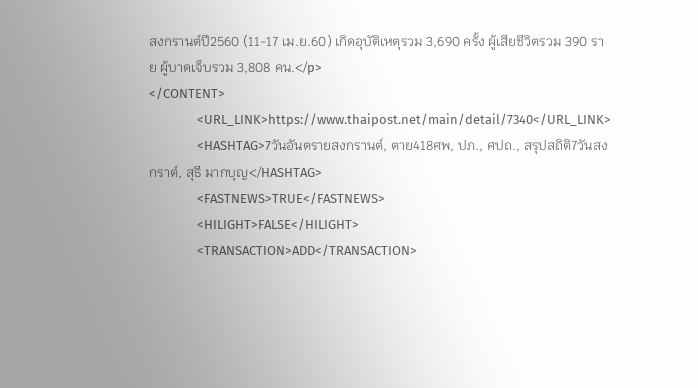สงกรานต์ปี2560 (11-17 เม.ย.60) เกิดอุบัติเหตุรวม 3,690 ครั้ง ผู้เสียชีวิตรวม 390 ราย ผู้บาดเจ็บรวม 3,808 คน.</p>
</CONTENT>
                <URL_LINK>https://www.thaipost.net/main/detail/7340</URL_LINK>
                <HASHTAG>7วันอันตรายสงกรานต์, ตาย418ศพ, ปภ., ศปถ., สรุปสถิติ7วันสงกราต์, สุธี มากบุญ</HASHTAG>
                <FASTNEWS>TRUE</FASTNEWS>
                <HILIGHT>FALSE</HILIGHT>
                <TRANSACTION>ADD</TRANSACTION>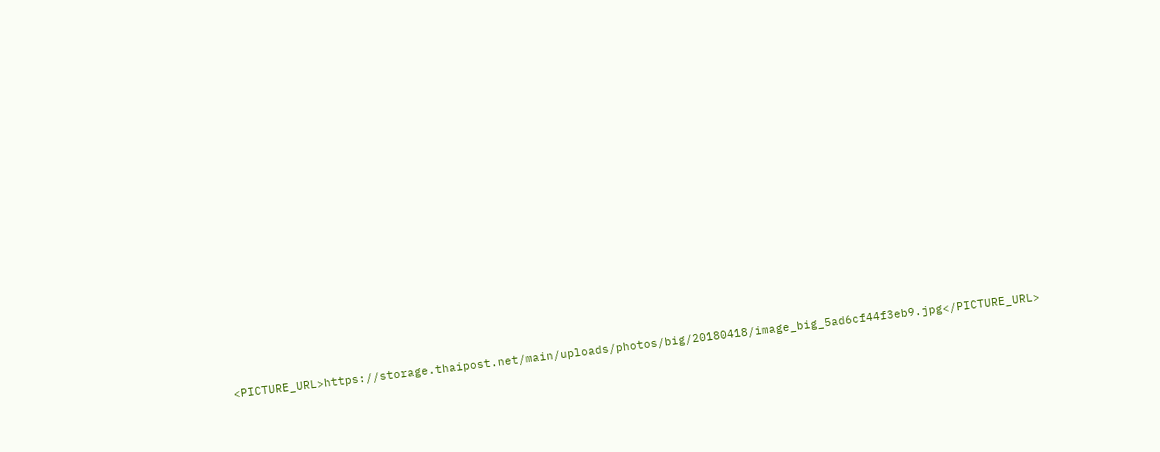<PICTURE_URL>https://storage.thaipost.net/main/uploads/photos/big/20180418/image_big_5ad6cf44f3eb9.jpg</PICTURE_URL>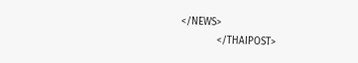</NEWS>
            </THAIPOST>